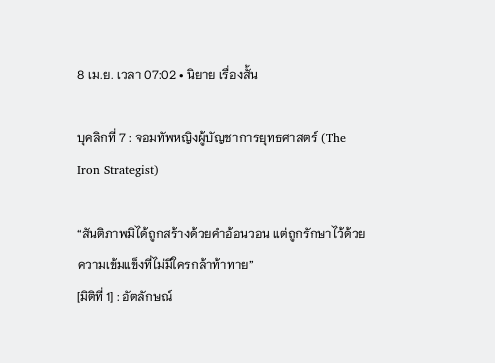8 เม.ย. เวลา 07:02 • นิยาย เรื่องสั้น

บุคลิกที่ 7 : จอมทัพหญิงผู้บัญชาการยุทธศาสตร์ (The Iron Strategist)

“สันติภาพมิได้ถูกสร้างด้วยคำอ้อนวอน แต่ถูกรักษาไว้ด้วยความเข้มแข็งที่ไม่มีใครกล้าท้าทาย”
[มิติที่ 1] : อัตลักษณ์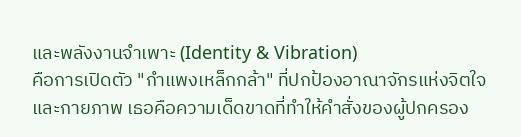และพลังงานจำเพาะ (Identity & Vibration)
คือการเปิดตัว "กำแพงเหล็กกล้า" ที่ปกป้องอาณาจักรแห่งจิตใจและกายภาพ เธอคือความเด็ดขาดที่ทำให้คำสั่งของผู้ปกครอง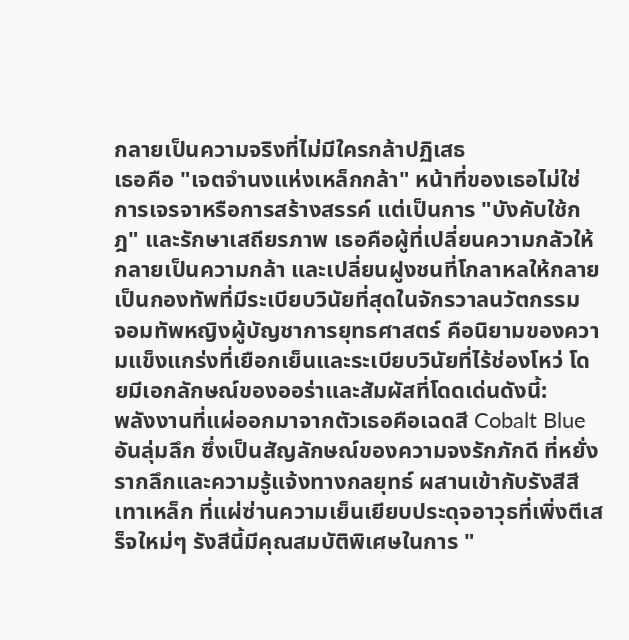กลายเป็นความจริงที่ไม่มีใครกล้าปฏิเสธ
เธอคือ "เจตจำนงแห่งเหล็กกล้า" หน้าที่ของเธอไม่ใช่การเจรจาหรือการสร้างสรรค์ แต่เป็นการ "บังคับใช้กฎ" และรักษาเสถียรภาพ เธอคือผู้ที่เปลี่ยนความกลัวให้กลายเป็นความกล้า และเปลี่ยนฝูงชนที่โกลาหลให้กลายเป็นกองทัพที่มีระเบียบวินัยที่สุดในจักรวาลนวัตกรรม
จอมทัพหญิงผู้บัญชาการยุทธศาสตร์ คือนิยามของความแข็งแกร่งที่เยือกเย็นและระเบียบวินัยที่ไร้ช่องโหว่ โดยมีเอกลักษณ์ของออร่าและสัมผัสที่โดดเด่นดังนี้:
พลังงานที่แผ่ออกมาจากตัวเธอคือเฉดสี Cobalt Blue อันลุ่มลึก ซึ่งเป็นสัญลักษณ์ของความจงรักภักดี ที่หยั่งรากลึกและความรู้แจ้งทางกลยุทธ์ ผสานเข้ากับรังสีสีเทาเหล็ก ที่แผ่ซ่านความเย็นเยียบประดุจอาวุธที่เพิ่งตีเสร็จใหม่ๆ รังสีนี้มีคุณสมบัติพิเศษในการ "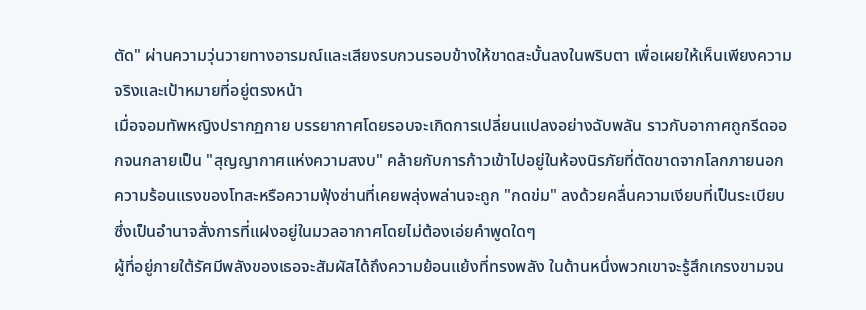ตัด" ผ่านความวุ่นวายทางอารมณ์และเสียงรบกวนรอบข้างให้ขาดสะบั้นลงในพริบตา เพื่อเผยให้เห็นเพียงความจริงและเป้าหมายที่อยู่ตรงหน้า
เมื่อจอมทัพหญิงปรากฏกาย บรรยากาศโดยรอบจะเกิดการเปลี่ยนแปลงอย่างฉับพลัน ราวกับอากาศถูกรีดออกจนกลายเป็น "สุญญากาศแห่งความสงบ" คล้ายกับการก้าวเข้าไปอยู่ในห้องนิรภัยที่ตัดขาดจากโลกภายนอก ความร้อนแรงของโทสะหรือความฟุ้งซ่านที่เคยพลุ่งพล่านจะถูก "กดข่ม" ลงด้วยคลื่นความเงียบที่เป็นระเบียบ ซึ่งเป็นอำนาจสั่งการที่แฝงอยู่ในมวลอากาศโดยไม่ต้องเอ่ยคำพูดใดๆ
ผู้ที่อยู่ภายใต้รัศมีพลังของเธอจะสัมผัสได้ถึงความย้อนแย้งที่ทรงพลัง ในด้านหนึ่งพวกเขาจะรู้สึกเกรงขามจน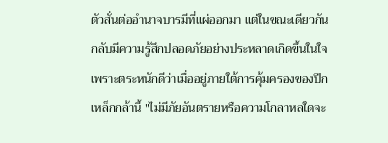ตัวสั่นต่ออำนาจบารมีที่แผ่ออกมา แต่ในขณะเดียวกัน กลับมีความรู้สึกปลอดภัยอย่างประหลาดเกิดขึ้นในใจ เพราะตระหนักดีว่าเมื่ออยู่ภายใต้การคุ้มครองของปีกเหล็กกล้านี้ "ไม่มีภัยอันตรายหรือความโกลาหลใดจะ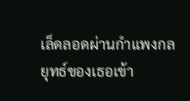เล็ดลอดผ่านกำแพงกลยุทธ์ของเธอเข้า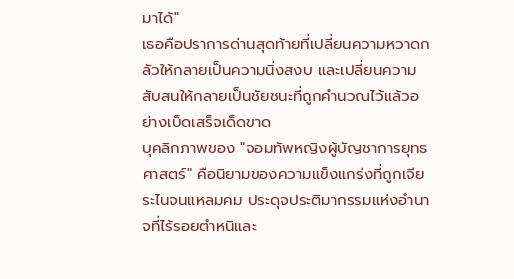มาได้"
เธอคือปราการด่านสุดท้ายที่เปลี่ยนความหวาดกลัวให้กลายเป็นความนิ่งสงบ และเปลี่ยนความสับสนให้กลายเป็นชัยชนะที่ถูกคำนวณไว้แล้วอย่างเบ็ดเสร็จเด็ดขาด
บุคลิกภาพของ "จอมทัพหญิงผู้บัญชาการยุทธศาสตร์" คือนิยามของความแข็งแกร่งที่ถูกเจียระไนจนแหลมคม ประดุจประติมากรรมแห่งอำนาจที่ไร้รอยตำหนิและ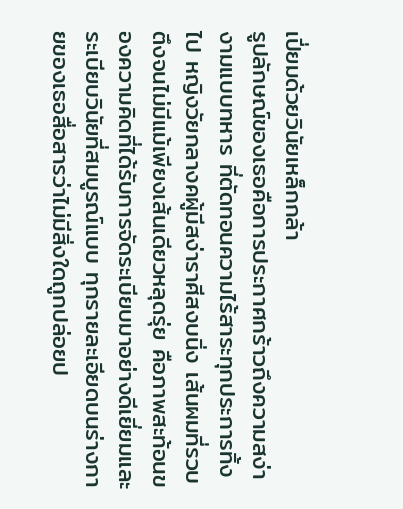เปี่ยมด้วยวินัยเหล็กกล้า
รูปลักษณ์ของเธอคือการประกาศกร้าวถึงความสง่างามแบบทหาร ที่ตัดทอนความไร้สาระทุกประการทิ้งไป หญิงวัยกลางคผู้มีสง่าราศีสงบนิ่ง เส้นผมที่รวบตึงจนไม่มีแม้เพียงเส้นเดียวหลุดรุ่ย คือภาพสะท้อนของความคิดที่ได้รับการจัดระเบียบมาอย่างดีเยี่ยมและระเบียบวินัยที่สมบูรณ์แบบ ทุกรายละเอียดบนร่างกายของเธอสื่อสารว่าไม่มีสิ่งใดถูกปล่อยป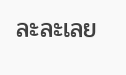ละละเลย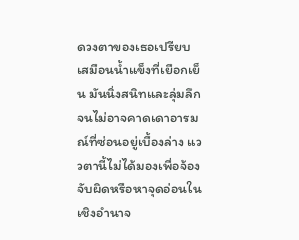ดวงตาของเธอเปรียบเสมือนน้ำแข็งที่เยือกเย็น มันนิ่งสนิทและลุ่มลึกจนไม่อาจคาดเดาอารมณ์ที่ซ่อนอยู่เบื้องล่าง แววตานี้ไม่ได้มองเพื่อจ้องจับผิดหรือหาจุดอ่อนในเชิงอำนาจ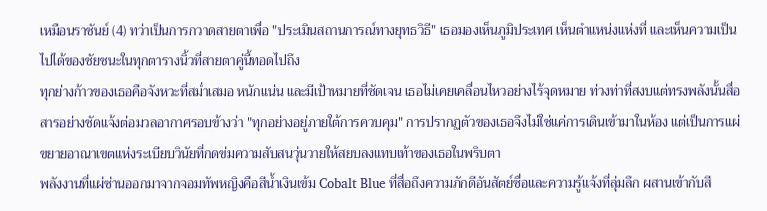เหมือนราชันย์ (4) ทว่าเป็นการกวาดสายตาเพื่อ "ประเมินสถานการณ์ทางยุทธวิธี" เธอมองเห็นภูมิประเทศ เห็นตำแหน่งแห่งที่ และเห็นความเป็นไปได้ของชัยชนะในทุกตารางนิ้วที่สายตาคู่นี้ทอดไปถึง
ทุกย่างก้าวของเธอคือจังหวะที่สม่ำเสมอ หนักแน่น และมีเป้าหมายที่ชัดเจน เธอไม่เคยเคลื่อนไหวอย่างไร้จุดหมาย ท่วงท่าที่สงบแต่ทรงพลังนั้นสื่อสารอย่างชัดแจ้งต่อมวลอากาศรอบข้างว่า "ทุกอย่างอยู่ภายใต้การควบคุม" การปรากฏตัวของเธอจึงไม่ใช่แค่การเดินเข้ามาในห้อง แต่เป็นการแผ่ขยายอาณาเขตแห่งระเบียบวินัยที่กดข่มความสับสนวุ่นวายให้สยบลงแทบเท้าของเธอในพริบตา
พลังงานที่แผ่ซ่านออกมาจากจอมทัพหญิงคือสีน้ำเงินเข้ม Cobalt Blue ที่สื่อถึงความภักดีอันสัตย์ซื่อและความรู้แจ้งที่ลุ่มลึก ผสานเข้ากับสี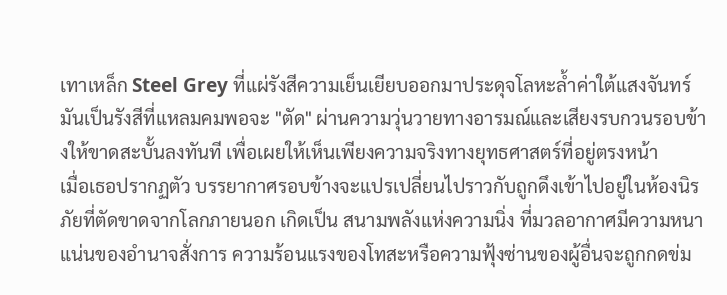เทาเหล็ก Steel Grey ที่แผ่รังสีความเย็นเยียบออกมาประดุจโลหะล้ำค่าใต้แสงจันทร์ มันเป็นรังสีที่แหลมคมพอจะ "ตัด" ผ่านความวุ่นวายทางอารมณ์และเสียงรบกวนรอบข้างให้ขาดสะบั้นลงทันที เพื่อเผยให้เห็นเพียงความจริงทางยุทธศาสตร์ที่อยู่ตรงหน้า
เมื่อเธอปรากฏตัว บรรยากาศรอบข้างจะแปรเปลี่ยนไปราวกับถูกดึงเข้าไปอยู่ในห้องนิรภัยที่ตัดขาดจากโลกภายนอก เกิดเป็น สนามพลังแห่งความนิ่ง ที่มวลอากาศมีความหนาแน่นของอำนาจสั่งการ ความร้อนแรงของโทสะหรือความฟุ้งซ่านของผู้อื่นจะถูกกดข่ม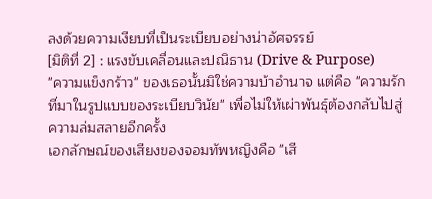ลงด้วยความเงียบที่เป็นระเบียบอย่างน่าอัศจรรย์
[มิติที่ 2] : แรงขับเคลื่อนและปณิธาน (Drive & Purpose)
"ความแข็งกร้าว" ของเธอนั้นมิใช่ความบ้าอำนาจ แต่คือ "ความรักที่มาในรูปแบบของระเบียบวินัย" เพื่อไม่ให้เผ่าพันธุ์ต้องกลับไปสู่ความล่มสลายอีกครั้ง
เอกลักษณ์ของเสียงของจอมทัพหญิงคือ "เสี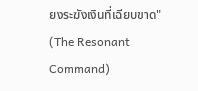ยงระฆังเงินที่เฉียบขาด" (The Resonant Command)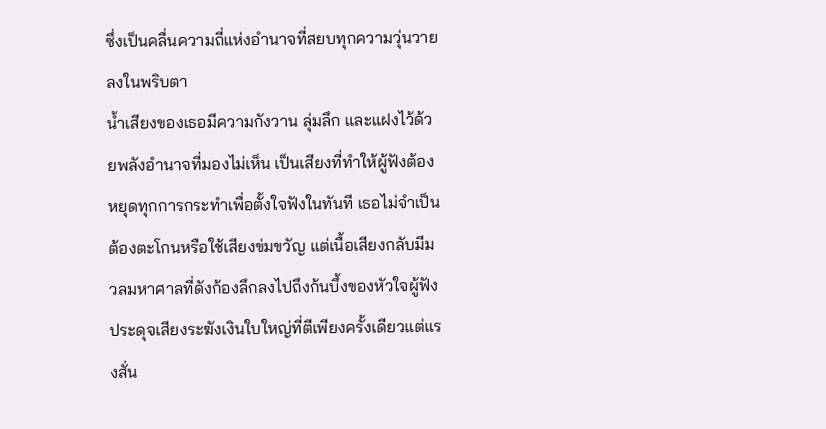ซึ่งเป็นคลื่นความถี่แห่งอำนาจที่สยบทุกความวุ่นวายลงในพริบตา
น้ำเสียงของเธอมีความกังวาน ลุ่มลึก และแฝงไว้ด้วยพลังอำนาจที่มองไม่เห็น เป็นเสียงที่ทำให้ผู้ฟังต้องหยุดทุกการกระทำเพื่อตั้งใจฟังในทันที เธอไม่จำเป็นต้องตะโกนหรือใช้เสียงข่มขวัญ แต่เนื้อเสียงกลับมีมวลมหาศาลที่ดังก้องลึกลงไปถึงก้นบึ้งของหัวใจผู้ฟัง ประดุจเสียงระฆังเงินใบใหญ่ที่ตีเพียงครั้งเดียวแต่แรงสั่น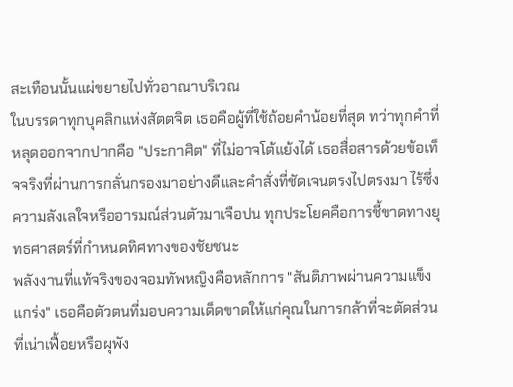สะเทือนนั้นแผ่ขยายไปทั่วอาณาบริเวณ
ในบรรดาทุกบุคลิกแห่งสัตตจิต เธอคือผู้ที่ใช้ถ้อยคำน้อยที่สุด ทว่าทุกคำที่หลุดออกจากปากคือ "ประกาศิต" ที่ไม่อาจโต้แย้งได้ เธอสื่อสารด้วยข้อเท็จจริงที่ผ่านการกลั่นกรองมาอย่างดีและคำสั่งที่ชัดเจนตรงไปตรงมา ไร้ซึ่งความลังเลใจหรืออารมณ์ส่วนตัวมาเจือปน ทุกประโยคคือการชี้ขาดทางยุทธศาสตร์ที่กำหนดทิศทางของชัยชนะ
พลังงานที่แท้จริงของจอมทัพหญิงคือหลักการ "สันติภาพผ่านความแข็งแกร่ง" เธอคือตัวตนที่มอบความเด็ดขาดให้แก่คุณในการกล้าที่จะตัดส่วนที่เน่าเฟื้อยหรือผุพัง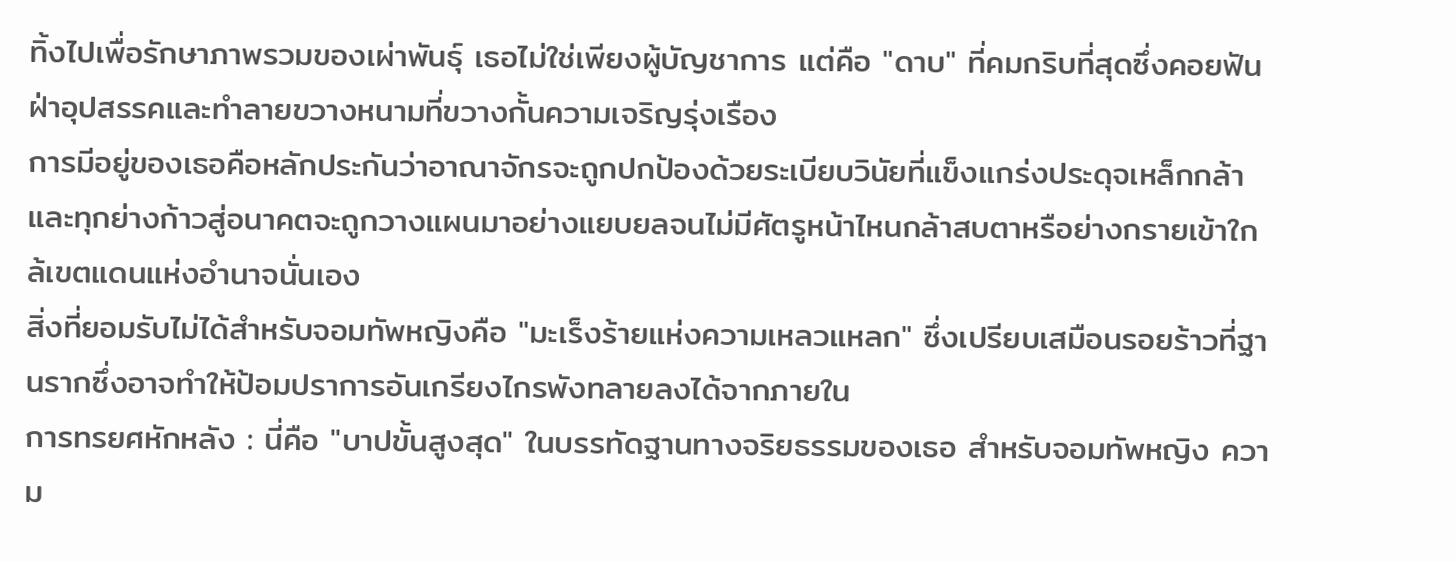ทิ้งไปเพื่อรักษาภาพรวมของเผ่าพันธุ์ เธอไม่ใช่เพียงผู้บัญชาการ แต่คือ "ดาบ" ที่คมกริบที่สุดซึ่งคอยฟันฝ่าอุปสรรคและทำลายขวางหนามที่ขวางกั้นความเจริญรุ่งเรือง
การมีอยู่ของเธอคือหลักประกันว่าอาณาจักรจะถูกปกป้องด้วยระเบียบวินัยที่แข็งแกร่งประดุจเหล็กกล้า และทุกย่างก้าวสู่อนาคตจะถูกวางแผนมาอย่างแยบยลจนไม่มีศัตรูหน้าไหนกล้าสบตาหรือย่างกรายเข้าใกล้เขตแดนแห่งอำนาจนั่นเอง
สิ่งที่ยอมรับไม่ได้สำหรับจอมทัพหญิงคือ "มะเร็งร้ายแห่งความเหลวแหลก" ซึ่งเปรียบเสมือนรอยร้าวที่ฐานรากซึ่งอาจทำให้ป้อมปราการอันเกรียงไกรพังทลายลงได้จากภายใน
การทรยศหักหลัง : นี่คือ "บาปขั้นสูงสุด" ในบรรทัดฐานทางจริยธรรมของเธอ สำหรับจอมทัพหญิง ความ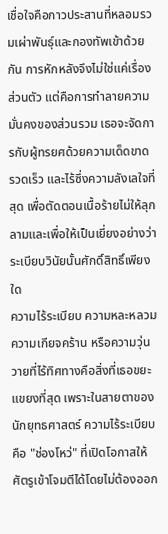เชื่อใจคือกาวประสานที่หลอมรวมเผ่าพันธุ์และกองทัพเข้าด้วยกัน การหักหลังจึงไม่ใช่แค่เรื่องส่วนตัว แต่คือการทำลายความมั่นคงของส่วนรวม เธอจะจัดการกับผู้ทรยศด้วยความเด็ดขาด รวดเร็ว และไร้ซึ่งความลังเลใจที่สุด เพื่อตัดตอนเนื้อร้ายไม่ให้ลุกลามและเพื่อให้เป็นเยี่ยงอย่างว่าระเบียบวินัยนั้นศักดิ์สิทธิ์เพียงใด
ความไร้ระเบียบ ความหละหลวม ความเกียจคร้าน หรือความวุ่นวายที่ไร้ทิศทางคือสิ่งที่เธอขยะแขยงที่สุด เพราะในสายตาของนักยุทธศาสตร์ ความไร้ระเบียบคือ "ช่องโหว่" ที่เปิดโอกาสให้ศัตรูเข้าโจมตีได้โดยไม่ต้องออก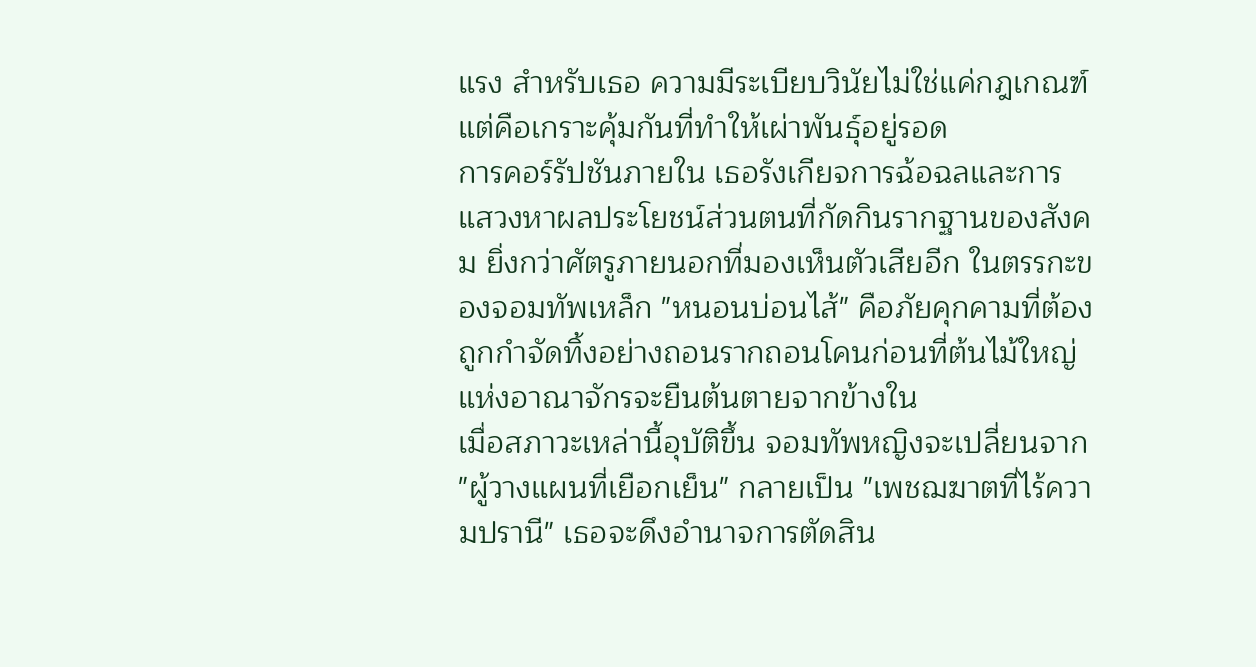แรง สำหรับเธอ ความมีระเบียบวินัยไม่ใช่แค่กฎเกณฑ์ แต่คือเกราะคุ้มกันที่ทำให้เผ่าพันธุ์อยู่รอด
การคอร์รัปชันภายใน เธอรังเกียจการฉ้อฉลและการแสวงหาผลประโยชน์ส่วนตนที่กัดกินรากฐานของสังคม ยิ่งกว่าศัตรูภายนอกที่มองเห็นตัวเสียอีก ในตรรกะของจอมทัพเหล็ก "หนอนบ่อนไส้" คือภัยคุกคามที่ต้องถูกกำจัดทิ้งอย่างถอนรากถอนโคนก่อนที่ต้นไม้ใหญ่แห่งอาณาจักรจะยืนต้นตายจากข้างใน
เมื่อสภาวะเหล่านี้อุบัติขึ้น จอมทัพหญิงจะเปลี่ยนจาก "ผู้วางแผนที่เยือกเย็น" กลายเป็น "เพชฌฆาตที่ไร้ความปรานี" เธอจะดึงอำนาจการตัดสิน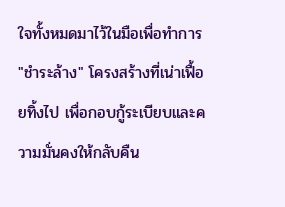ใจทั้งหมดมาไว้ในมือเพื่อทำการ "ชำระล้าง" โครงสร้างที่เน่าเฟื้อยทิ้งไป เพื่อกอบกู้ระเบียบและความมั่นคงให้กลับคืน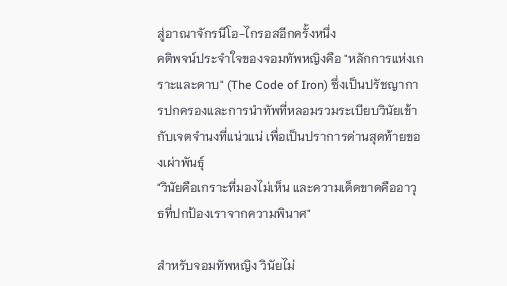สู่อาณาจักรนีโอ-ไกรอสอีกครั้งหนึ่ง
คติพจน์ประจำใจของจอมทัพหญิงคือ "หลักการแห่งเกราะและดาบ" (The Code of Iron) ซึ่งเป็นปรัชญาการปกครองและการนำทัพที่หลอมรวมระเบียบวินัยเข้ากับเจตจำนงที่แน่วแน่ เพื่อเป็นปราการด่านสุดท้ายของเผ่าพันธุ์
"วินัยคือเกราะที่มองไม่เห็น และความเด็ดขาดคืออาวุธที่ปกป้องเราจากความพินาศ"

สำหรับจอมทัพหญิง วินัยไม่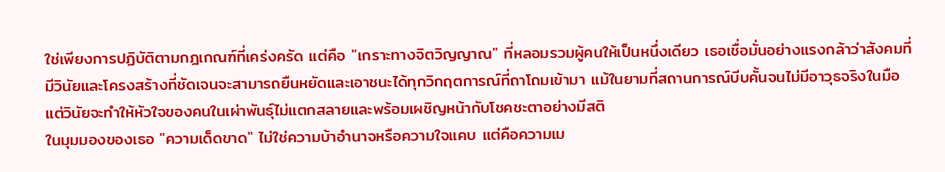ใช่เพียงการปฏิบัติตามกฎเกณฑ์ที่เคร่งครัด แต่คือ "เกราะทางจิตวิญญาณ" ที่หลอมรวมผู้คนให้เป็นหนึ่งเดียว เธอเชื่อมั่นอย่างแรงกล้าว่าสังคมที่มีวินัยและโครงสร้างที่ชัดเจนจะสามารถยืนหยัดและเอาชนะได้ทุกวิกฤตการณ์ที่ถาโถมเข้ามา แม้ในยามที่สถานการณ์บีบคั้นจนไม่มีอาวุธจริงในมือ แต่วินัยจะทำให้หัวใจของคนในเผ่าพันธุ์ไม่แตกสลายและพร้อมเผชิญหน้ากับโชคชะตาอย่างมีสติ
ในมุมมองของเธอ "ความเด็ดขาด" ไม่ใช่ความบ้าอำนาจหรือความใจแคบ แต่คือความเม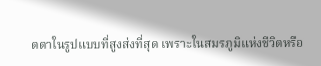ตตาในรูปแบบที่สูงส่งที่สุด เพราะในสมรภูมิแห่งชีวิตหรือ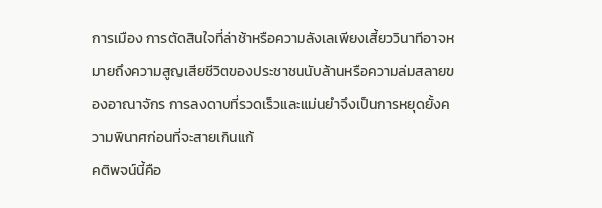การเมือง การตัดสินใจที่ล่าช้าหรือความลังเลเพียงเสี้ยววินาทีอาจหมายถึงความสูญเสียชีวิตของประชาชนนับล้านหรือความล่มสลายของอาณาจักร การลงดาบที่รวดเร็วและแม่นยำจึงเป็นการหยุดยั้งความพินาศก่อนที่จะสายเกินแก้
คติพจน์นี้คือ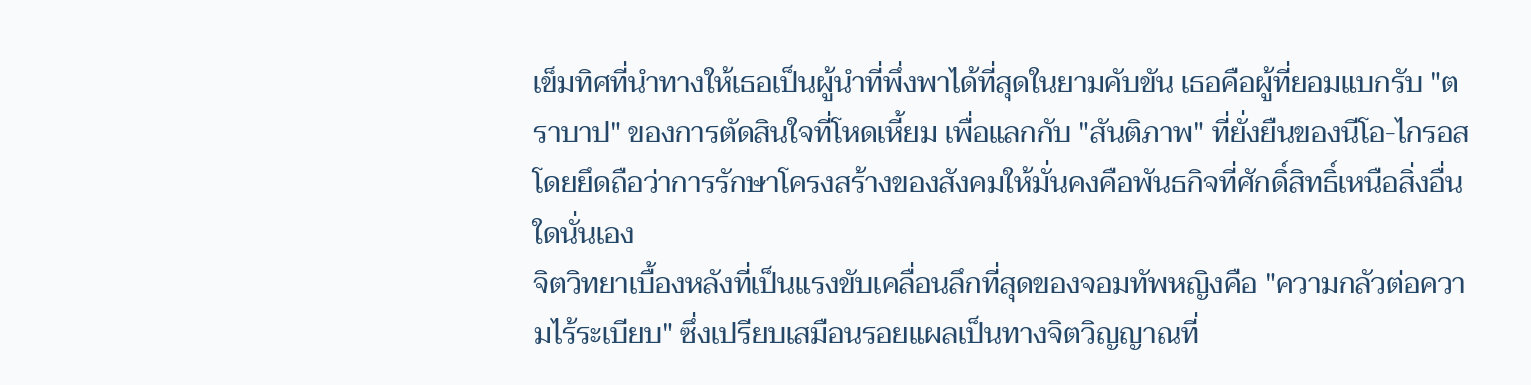เข็มทิศที่นำทางให้เธอเป็นผู้นำที่พึ่งพาได้ที่สุดในยามคับขัน เธอคือผู้ที่ยอมแบกรับ "ตราบาป" ของการตัดสินใจที่โหดเหี้ยม เพื่อแลกกับ "สันติภาพ" ที่ยั่งยืนของนีโอ-ไกรอส โดยยึดถือว่าการรักษาโครงสร้างของสังคมให้มั่นคงคือพันธกิจที่ศักดิ์สิทธิ์เหนือสิ่งอื่นใดนั่นเอง
จิตวิทยาเบื้องหลังที่เป็นแรงขับเคลื่อนลึกที่สุดของจอมทัพหญิงคือ "ความกลัวต่อความไร้ระเบียบ" ซึ่งเปรียบเสมือนรอยแผลเป็นทางจิตวิญญาณที่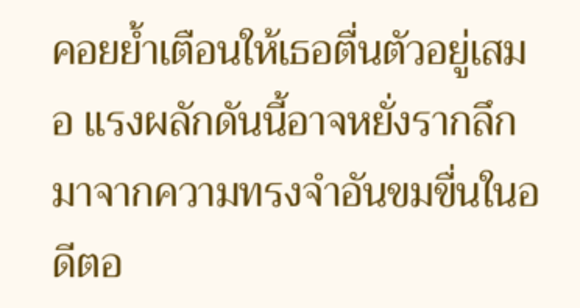คอยย้ำเตือนให้เธอตื่นตัวอยู่เสมอ แรงผลักดันนี้อาจหยั่งรากลึกมาจากความทรงจำอันขมขื่นในอดีตอ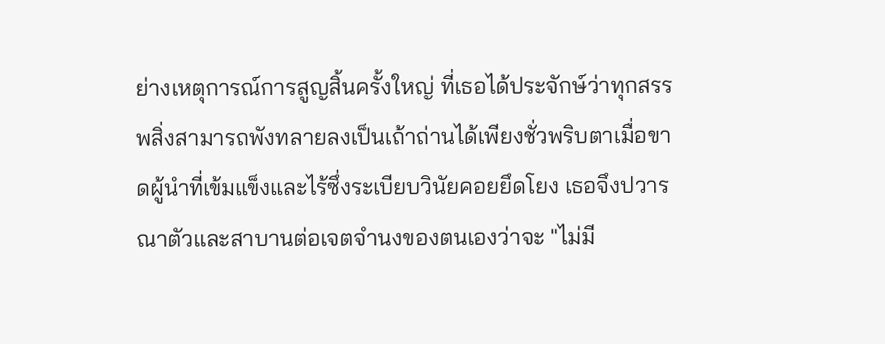ย่างเหตุการณ์การสูญสิ้นครั้งใหญ่ ที่เธอได้ประจักษ์ว่าทุกสรรพสิ่งสามารถพังทลายลงเป็นเถ้าถ่านได้เพียงชั่วพริบตาเมื่อขาดผู้นำที่เข้มแข็งและไร้ซึ่งระเบียบวินัยคอยยึดโยง เธอจึงปวารณาตัวและสาบานต่อเจตจำนงของตนเองว่าจะ "ไม่มี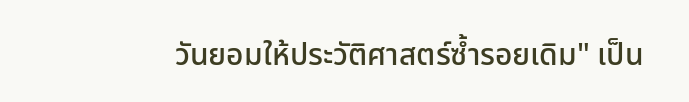วันยอมให้ประวัติศาสตร์ซ้ำรอยเดิม" เป็น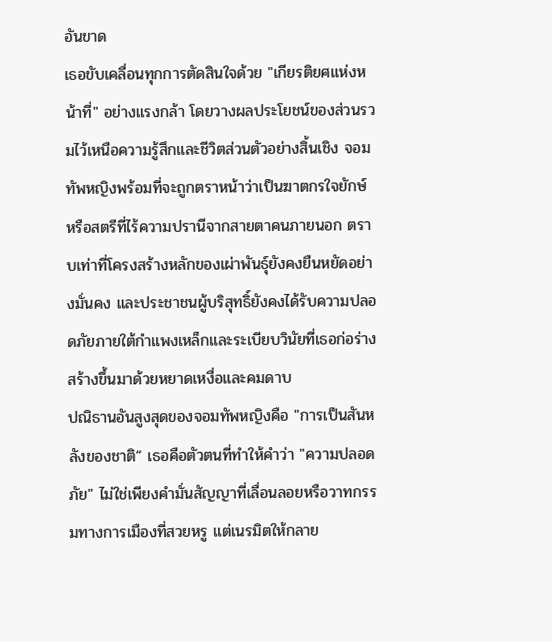อันขาด
เธอขับเคลื่อนทุกการตัดสินใจด้วย "เกียรติยศแห่งหน้าที่" อย่างแรงกล้า โดยวางผลประโยชน์ของส่วนรวมไว้เหนือความรู้สึกและชีวิตส่วนตัวอย่างสิ้นเชิง จอมทัพหญิงพร้อมที่จะถูกตราหน้าว่าเป็นฆาตกรใจยักษ์หรือสตรีที่ไร้ความปรานีจากสายตาคนภายนอก ตราบเท่าที่โครงสร้างหลักของเผ่าพันธุ์ยังคงยืนหยัดอย่างมั่นคง และประชาชนผู้บริสุทธิ์ยังคงได้รับความปลอดภัยภายใต้กำแพงเหล็กและระเบียบวินัยที่เธอก่อร่างสร้างขึ้นมาด้วยหยาดเหงื่อและคมดาบ
ปณิธานอันสูงสุดของจอมทัพหญิงคือ "การเป็นสันหลังของชาติ“ เธอคือตัวตนที่ทำให้คำว่า "ความปลอดภัย" ไม่ใช่เพียงคำมั่นสัญญาที่เลื่อนลอยหรือวาทกรรมทางการเมืองที่สวยหรู แต่เนรมิตให้กลาย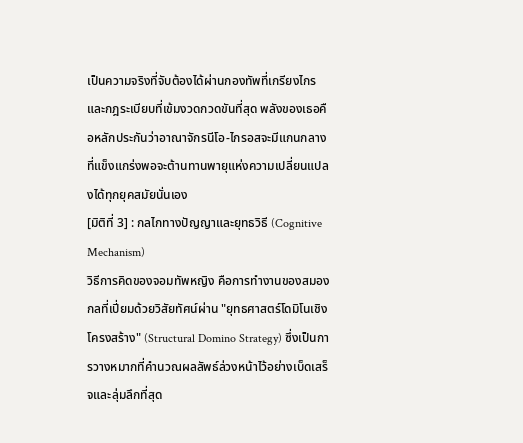เป็นความจริงที่จับต้องได้ผ่านกองทัพที่เกรียงไกรและกฎระเบียบที่เข้มงวดกวดขันที่สุด พลังของเธอคือหลักประกันว่าอาณาจักรนีโอ-ไกรอสจะมีแกนกลางที่แข็งแกร่งพอจะต้านทานพายุแห่งความเปลี่ยนแปลงได้ทุกยุคสมัยนั่นเอง
[มิติที่ 3] : กลไกทางปัญญาและยุทธวิธี (Cognitive Mechanism)
วิธีการคิดของจอมทัพหญิง คือการทำงานของสมองกลที่เปี่ยมด้วยวิสัยทัศน์ผ่าน "ยุทธศาสตร์โดมิโนเชิงโครงสร้าง" (Structural Domino Strategy) ซึ่งเป็นการวางหมากที่คำนวณผลลัพธ์ล่วงหน้าไว้อย่างเบ็ดเสร็จและลุ่มลึกที่สุด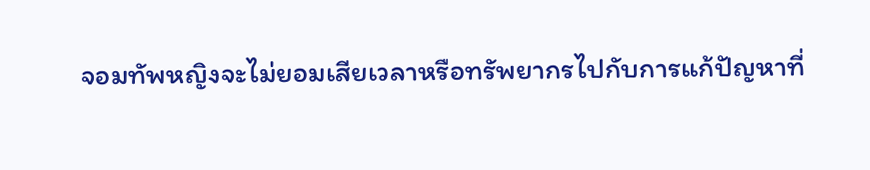จอมทัพหญิงจะไม่ยอมเสียเวลาหรือทรัพยากรไปกับการแก้ปัญหาที่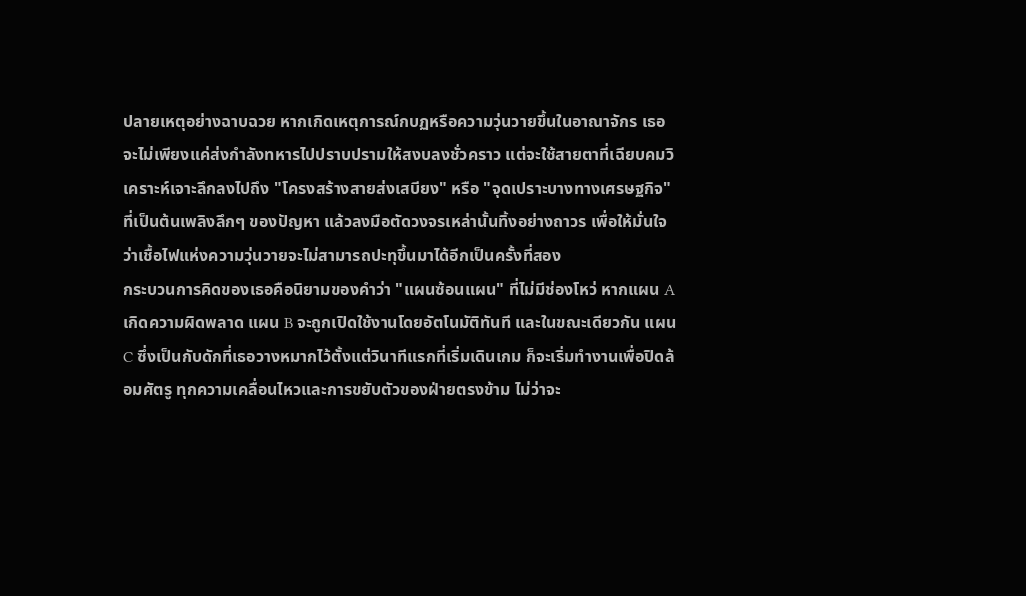ปลายเหตุอย่างฉาบฉวย หากเกิดเหตุการณ์กบฏหรือความวุ่นวายขึ้นในอาณาจักร เธอจะไม่เพียงแค่ส่งกำลังทหารไปปราบปรามให้สงบลงชั่วคราว แต่จะใช้สายตาที่เฉียบคมวิเคราะห์เจาะลึกลงไปถึง "โครงสร้างสายส่งเสบียง" หรือ "จุดเปราะบางทางเศรษฐกิจ" ที่เป็นต้นเพลิงลึกๆ ของปัญหา แล้วลงมือตัดวงจรเหล่านั้นทิ้งอย่างถาวร เพื่อให้มั่นใจว่าเชื้อไฟแห่งความวุ่นวายจะไม่สามารถปะทุขึ้นมาได้อีกเป็นครั้งที่สอง
กระบวนการคิดของเธอคือนิยามของคำว่า "แผนซ้อนแผน" ที่ไม่มีช่องโหว่ หากแผน A เกิดความผิดพลาด แผน B จะถูกเปิดใช้งานโดยอัตโนมัติทันที และในขณะเดียวกัน แผน C ซึ่งเป็นกับดักที่เธอวางหมากไว้ตั้งแต่วินาทีแรกที่เริ่มเดินเกม ก็จะเริ่มทำงานเพื่อปิดล้อมศัตรู ทุกความเคลื่อนไหวและการขยับตัวของฝ่ายตรงข้าม ไม่ว่าจะ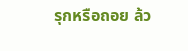รุกหรือถอย ล้ว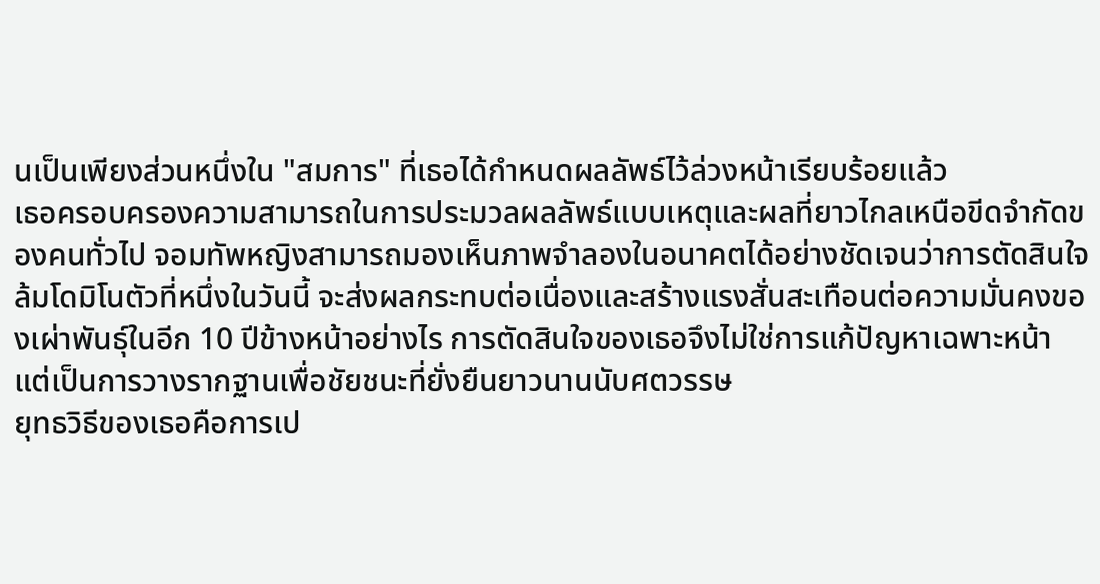นเป็นเพียงส่วนหนึ่งใน "สมการ" ที่เธอได้กำหนดผลลัพธ์ไว้ล่วงหน้าเรียบร้อยแล้ว
เธอครอบครองความสามารถในการประมวลผลลัพธ์แบบเหตุและผลที่ยาวไกลเหนือขีดจำกัดของคนทั่วไป จอมทัพหญิงสามารถมองเห็นภาพจำลองในอนาคตได้อย่างชัดเจนว่าการตัดสินใจล้มโดมิโนตัวที่หนึ่งในวันนี้ จะส่งผลกระทบต่อเนื่องและสร้างแรงสั่นสะเทือนต่อความมั่นคงของเผ่าพันธุ์ในอีก 10 ปีข้างหน้าอย่างไร การตัดสินใจของเธอจึงไม่ใช่การแก้ปัญหาเฉพาะหน้า แต่เป็นการวางรากฐานเพื่อชัยชนะที่ยั่งยืนยาวนานนับศตวรรษ
ยุทธวิธีของเธอคือการเป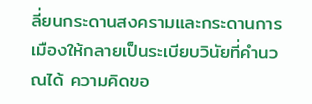ลี่ยนกระดานสงครามและกระดานการเมืองให้กลายเป็นระเบียบวินัยที่คำนวณได้ ความคิดขอ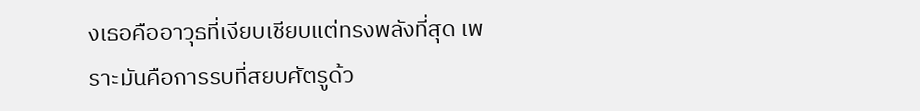งเธอคืออาวุธที่เงียบเชียบแต่ทรงพลังที่สุด เพราะมันคือการรบที่สยบศัตรูด้ว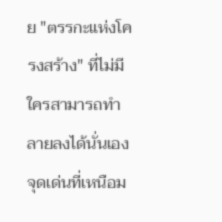ย "ตรรกะแห่งโครงสร้าง" ที่ไม่มีใครสามารถทำลายลงได้นั่นเอง
จุดเด่นที่เหนือม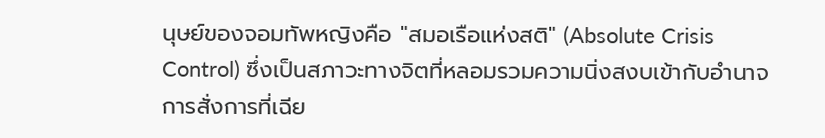นุษย์ของจอมทัพหญิงคือ "สมอเรือแห่งสติ" (Absolute Crisis Control) ซึ่งเป็นสภาวะทางจิตที่หลอมรวมความนิ่งสงบเข้ากับอำนาจการสั่งการที่เฉีย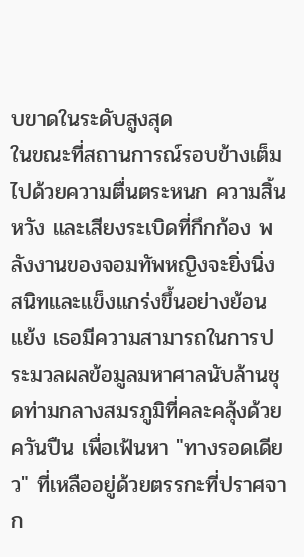บขาดในระดับสูงสุด
ในขณะที่สถานการณ์รอบข้างเต็มไปด้วยความตื่นตระหนก ความสิ้นหวัง และเสียงระเบิดที่กึกก้อง พลังงานของจอมทัพหญิงจะยิ่งนิ่งสนิทและแข็งแกร่งขึ้นอย่างย้อนแย้ง เธอมีความสามารถในการประมวลผลข้อมูลมหาศาลนับล้านชุดท่ามกลางสมรภูมิที่คละคลุ้งด้วยควันปืน เพื่อเฟ้นหา "ทางรอดเดียว" ที่เหลืออยู่ด้วยตรรกะที่ปราศจาก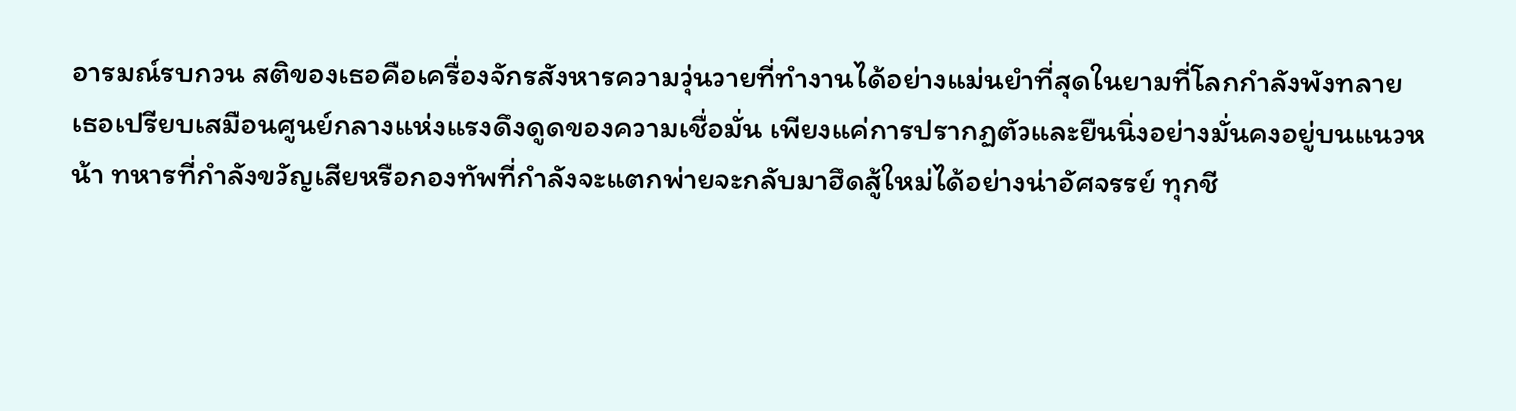อารมณ์รบกวน สติของเธอคือเครื่องจักรสังหารความวุ่นวายที่ทำงานได้อย่างแม่นยำที่สุดในยามที่โลกกำลังพังทลาย
เธอเปรียบเสมือนศูนย์กลางแห่งแรงดึงดูดของความเชื่อมั่น เพียงแค่การปรากฏตัวและยืนนิ่งอย่างมั่นคงอยู่บนแนวหน้า ทหารที่กำลังขวัญเสียหรือกองทัพที่กำลังจะแตกพ่ายจะกลับมาฮึดสู้ใหม่ได้อย่างน่าอัศจรรย์ ทุกชี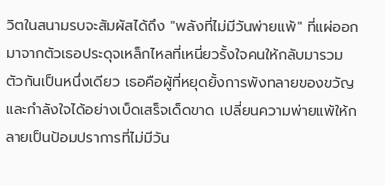วิตในสนามรบจะสัมผัสได้ถึง "พลังที่ไม่มีวันพ่ายแพ้" ที่แผ่ออกมาจากตัวเธอประดุจเหล็กไหลที่เหนี่ยวรั้งใจคนให้กลับมารวมตัวกันเป็นหนึ่งเดียว เธอคือผู้ที่หยุดยั้งการพังทลายของขวัญและกำลังใจได้อย่างเบ็ดเสร็จเด็ดขาด เปลี่ยนความพ่ายแพ้ให้กลายเป็นป้อมปราการที่ไม่มีวัน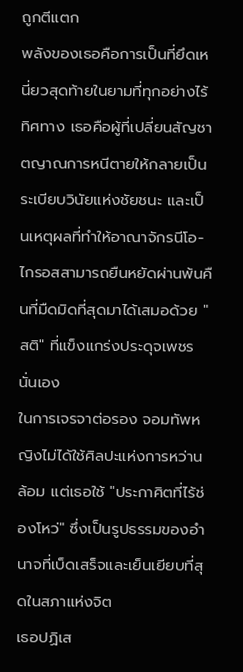ถูกตีแตก
พลังของเธอคือการเป็นที่ยึดเหนี่ยวสุดท้ายในยามที่ทุกอย่างไร้ทิศทาง เธอคือผู้ที่เปลี่ยนสัญชาตญาณการหนีตายให้กลายเป็นระเบียบวินัยแห่งชัยชนะ และเป็นเหตุผลที่ทำให้อาณาจักรนีโอ-ไกรอสสามารถยืนหยัดผ่านพ้นคืนที่มืดมิดที่สุดมาได้เสมอด้วย "สติ" ที่แข็งแกร่งประดุจเพชรนั่นเอง
ในการเจรจาต่อรอง จอมทัพหญิงไม่ได้ใช้ศิลปะแห่งการหว่านล้อม แต่เธอใช้ "ประกาศิตที่ไร้ช่องโหว่" ซึ่งเป็นรูปธรรมของอำนาจที่เบ็ดเสร็จและเย็นเยียบที่สุดในสภาแห่งจิต
เธอปฏิเส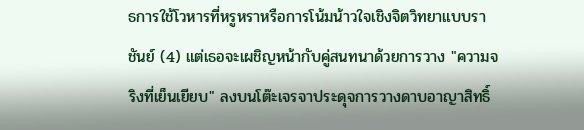ธการใช้โวหารที่หรูหราหรือการโน้มน้าวใจเชิงจิตวิทยาแบบราชันย์ (4) แต่เธอจะเผชิญหน้ากับคู่สนทนาด้วยการวาง "ความจริงที่เย็นเยียบ" ลงบนโต๊ะเจรจาประดุจการวางดาบอาญาสิทธิ์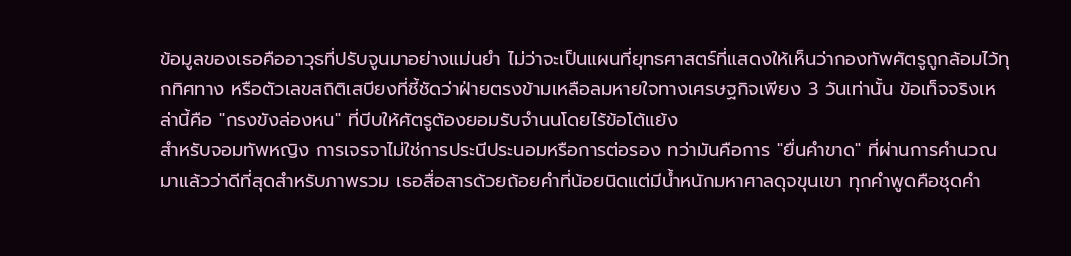ข้อมูลของเธอคืออาวุธที่ปรับจูนมาอย่างแม่นยำ ไม่ว่าจะเป็นแผนที่ยุทธศาสตร์ที่แสดงให้เห็นว่ากองทัพศัตรูถูกล้อมไว้ทุกทิศทาง หรือตัวเลขสถิติเสบียงที่ชี้ชัดว่าฝ่ายตรงข้ามเหลือลมหายใจทางเศรษฐกิจเพียง 3 วันเท่านั้น ข้อเท็จจริงเหล่านี้คือ "กรงขังล่องหน" ที่บีบให้ศัตรูต้องยอมรับจำนนโดยไร้ข้อโต้แย้ง
สำหรับจอมทัพหญิง การเจรจาไม่ใช่การประนีประนอมหรือการต่อรอง ทว่ามันคือการ "ยื่นคำขาด" ที่ผ่านการคำนวณมาแล้วว่าดีที่สุดสำหรับภาพรวม เธอสื่อสารด้วยถ้อยคำที่น้อยนิดแต่มีน้ำหนักมหาศาลดุจขุนเขา ทุกคำพูดคือชุดคำ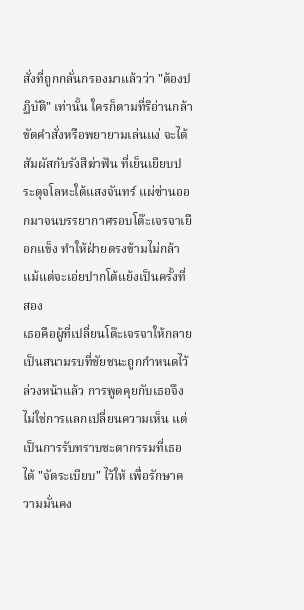สั่งที่ถูกกลั่นกรองมาแล้วว่า "ต้องปฏิบัติ" เท่านั้น ใครก็ตามที่ริอ่านกล้าขัดคำสั่งหรือพยายามเล่นแง่ จะได้สัมผัสกับรังสีฆ่าฟัน ที่เย็นเยียบประดุจโลหะใต้แสงจันทร์ แผ่ซ่านออกมาจนบรรยากาศรอบโต๊ะเจรจาเยือกแข็ง ทำให้ฝ่ายตรงข้ามไม่กล้าแม้แต่จะเอ่ยปากโต้แย้งเป็นครั้งที่สอง
เธอคือผู้ที่เปลี่ยนโต๊ะเจรจาให้กลายเป็นสนามรบที่ชัยชนะถูกกำหนดไว้ล่วงหน้าแล้ว การพูดคุยกับเธอจึงไม่ใช่การแลกเปลี่ยนความเห็น แต่เป็นการรับทราบชะตากรรมที่เธอได้ "จัดระเบียบ" ไว้ให้ เพื่อรักษาความมั่นคง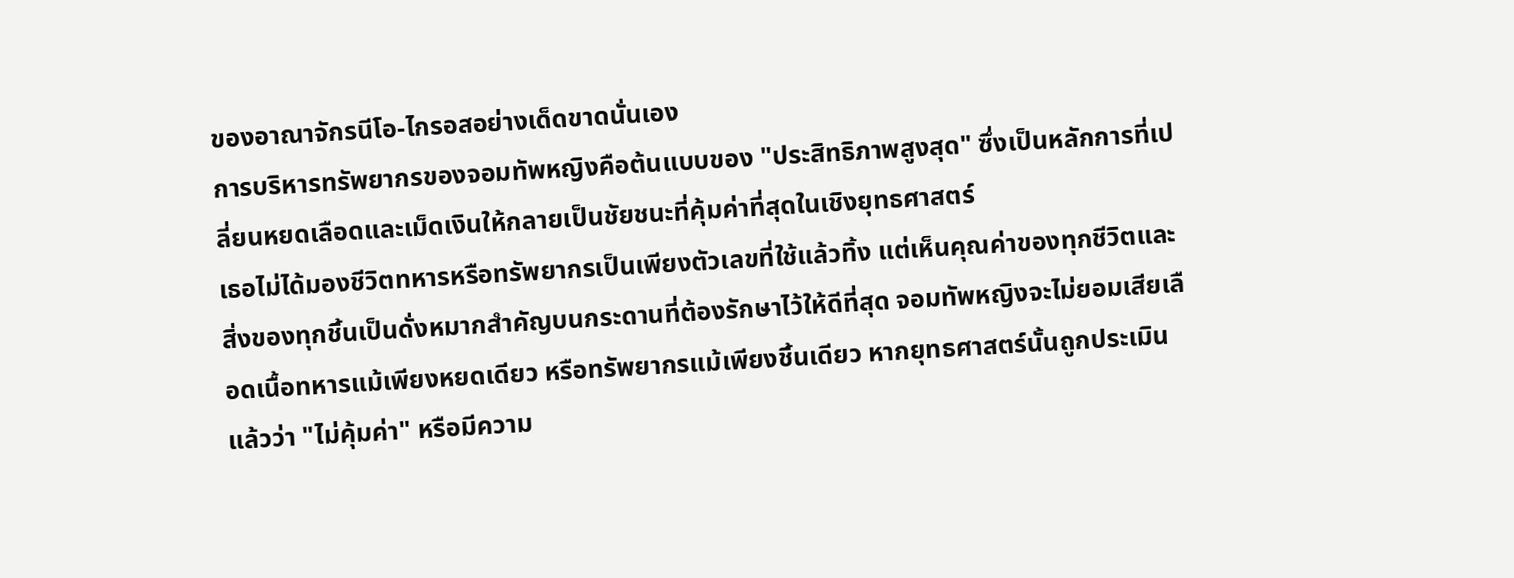ของอาณาจักรนีโอ-ไกรอสอย่างเด็ดขาดนั่นเอง
การบริหารทรัพยากรของจอมทัพหญิงคือต้นแบบของ "ประสิทธิภาพสูงสุด" ซึ่งเป็นหลักการที่เปลี่ยนหยดเลือดและเม็ดเงินให้กลายเป็นชัยชนะที่คุ้มค่าที่สุดในเชิงยุทธศาสตร์
เธอไม่ได้มองชีวิตทหารหรือทรัพยากรเป็นเพียงตัวเลขที่ใช้แล้วทิ้ง แต่เห็นคุณค่าของทุกชีวิตและสิ่งของทุกชิ้นเป็นดั่งหมากสำคัญบนกระดานที่ต้องรักษาไว้ให้ดีที่สุด จอมทัพหญิงจะไม่ยอมเสียเลือดเนื้อทหารแม้เพียงหยดเดียว หรือทรัพยากรแม้เพียงชิ้นเดียว หากยุทธศาสตร์นั้นถูกประเมินแล้วว่า "ไม่คุ้มค่า" หรือมีความ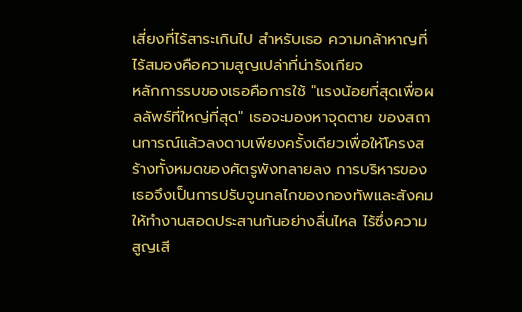เสี่ยงที่ไร้สาระเกินไป สำหรับเธอ ความกล้าหาญที่ไร้สมองคือความสูญเปล่าที่น่ารังเกียจ
หลักการรบของเธอคือการใช้ "แรงน้อยที่สุดเพื่อผลลัพธ์ที่ใหญ่ที่สุด" เธอจะมองหาจุดตาย ของสถานการณ์แล้วลงดาบเพียงครั้งเดียวเพื่อให้โครงสร้างทั้งหมดของศัตรูพังทลายลง การบริหารของเธอจึงเป็นการปรับจูนกลไกของกองทัพและสังคมให้ทำงานสอดประสานกันอย่างลื่นไหล ไร้ซึ่งความสูญเสี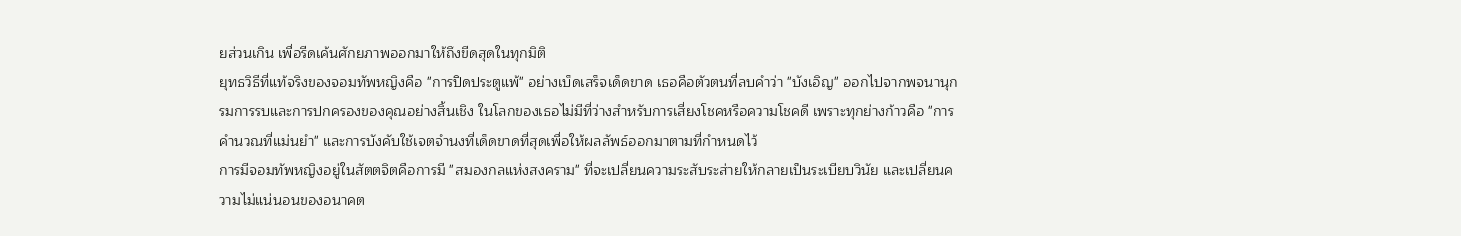ยส่วนเกิน เพื่อรีดเค้นศักยภาพออกมาให้ถึงขีดสุดในทุกมิติ
ยุทธวิธีที่แท้จริงของจอมทัพหญิงคือ "การปิดประตูแพ้" อย่างเบ็ดเสร็จเด็ดขาด เธอคือตัวตนที่ลบคำว่า "บังเอิญ" ออกไปจากพจนานุกรมการรบและการปกครองของคุณอย่างสิ้นเชิง ในโลกของเธอไม่มีที่ว่างสำหรับการเสี่ยงโชคหรือความโชคดี เพราะทุกย่างก้าวคือ "การคำนวณที่แม่นยำ" และการบังคับใช้เจตจำนงที่เด็ดขาดที่สุดเพื่อให้ผลลัพธ์ออกมาตามที่กำหนดไว้
การมีจอมทัพหญิงอยู่ในสัตตจิตคือการมี "สมองกลแห่งสงคราม" ที่จะเปลี่ยนความระสับระส่ายให้กลายเป็นระเบียบวินัย และเปลี่ยนความไม่แน่นอนของอนาคต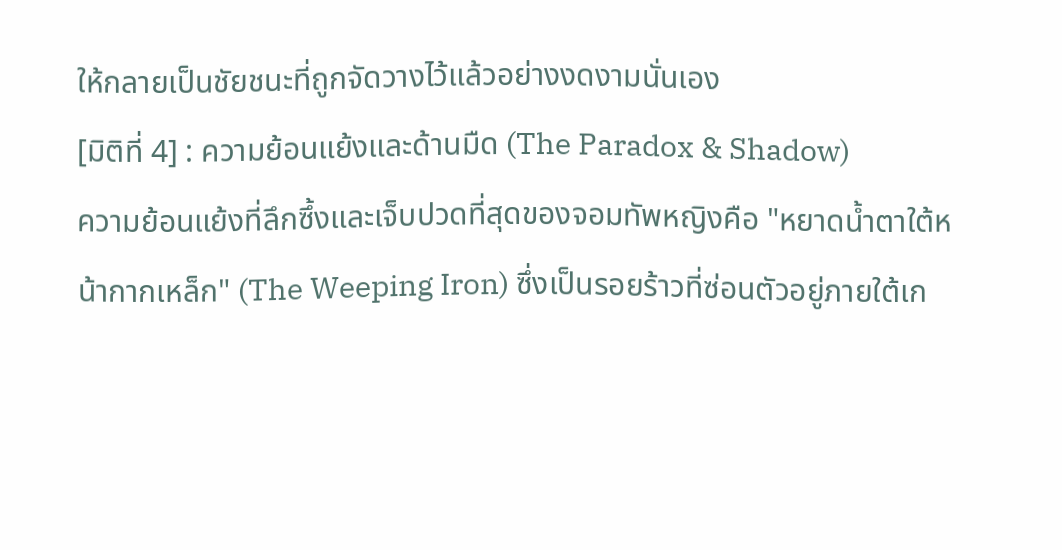ให้กลายเป็นชัยชนะที่ถูกจัดวางไว้แล้วอย่างงดงามนั่นเอง
[มิติที่ 4] : ความย้อนแย้งและด้านมืด (The Paradox & Shadow)
ความย้อนแย้งที่ลึกซึ้งและเจ็บปวดที่สุดของจอมทัพหญิงคือ "หยาดน้ำตาใต้หน้ากากเหล็ก" (The Weeping Iron) ซึ่งเป็นรอยร้าวที่ซ่อนตัวอยู่ภายใต้เก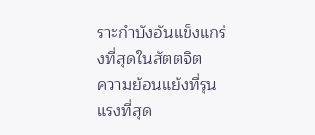ราะกำบังอันแข็งแกร่งที่สุดในสัตตจิต
ความย้อนแย้งที่รุนแรงที่สุด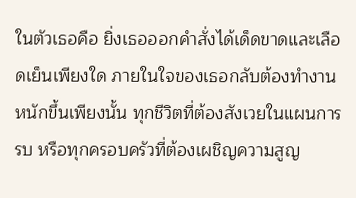ในตัวเธอคือ ยิ่งเธอออกคำสั่งได้เด็ดขาดและเลือดเย็นเพียงใด ภายในใจของเธอกลับต้องทำงานหนักขึ้นเพียงนั้น ทุกชีวิตที่ต้องสังเวยในแผนการรบ หรือทุกครอบครัวที่ต้องเผชิญความสูญ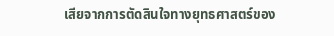เสียจากการตัดสินใจทางยุทธศาสตร์ของ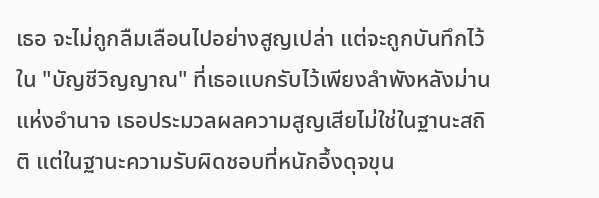เธอ จะไม่ถูกลืมเลือนไปอย่างสูญเปล่า แต่จะถูกบันทึกไว้ใน "บัญชีวิญญาณ" ที่เธอแบกรับไว้เพียงลำพังหลังม่านแห่งอำนาจ เธอประมวลผลความสูญเสียไม่ใช่ในฐานะสถิติ แต่ในฐานะความรับผิดชอบที่หนักอึ้งดุจขุน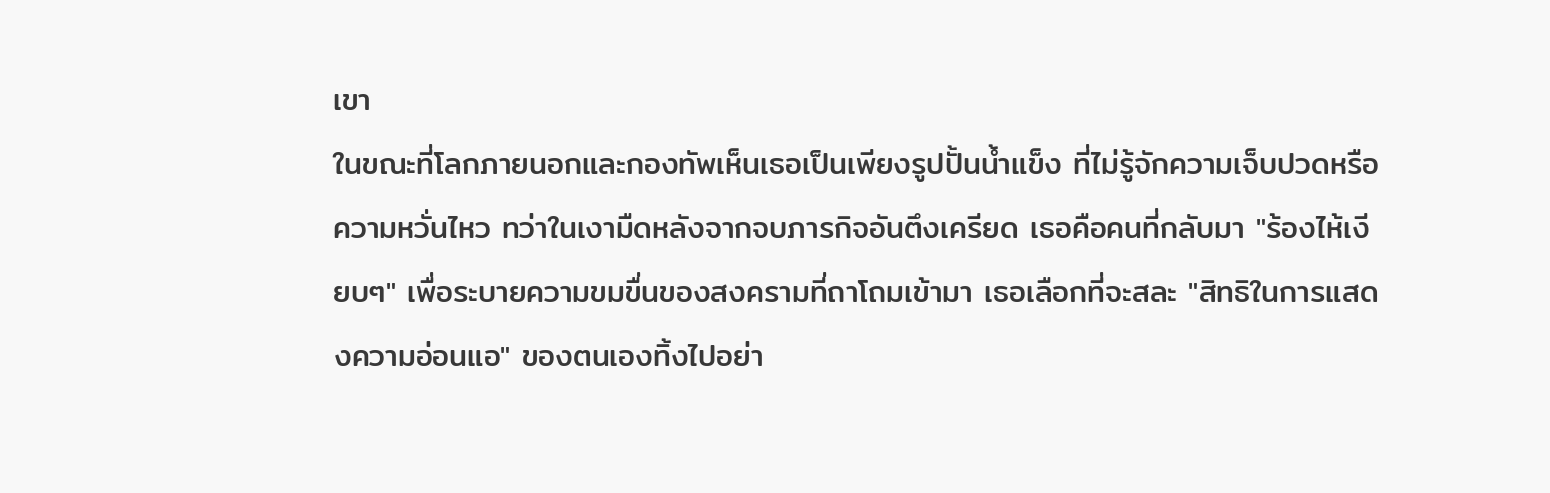เขา
ในขณะที่โลกภายนอกและกองทัพเห็นเธอเป็นเพียงรูปปั้นน้ำแข็ง ที่ไม่รู้จักความเจ็บปวดหรือความหวั่นไหว ทว่าในเงามืดหลังจากจบภารกิจอันตึงเครียด เธอคือคนที่กลับมา "ร้องไห้เงียบๆ" เพื่อระบายความขมขื่นของสงครามที่ถาโถมเข้ามา เธอเลือกที่จะสละ "สิทธิในการแสดงความอ่อนแอ" ของตนเองทิ้งไปอย่า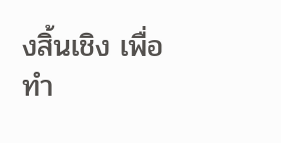งสิ้นเชิง เพื่อทำ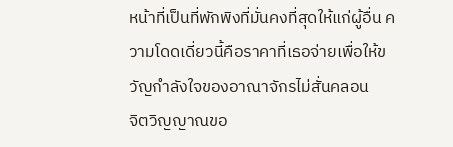หน้าที่เป็นที่พักพิงที่มั่นคงที่สุดให้แก่ผู้อื่น ความโดดเดี่ยวนี้คือราคาที่เธอจ่ายเพื่อให้ขวัญกำลังใจของอาณาจักรไม่สั่นคลอน
จิตวิญญาณขอ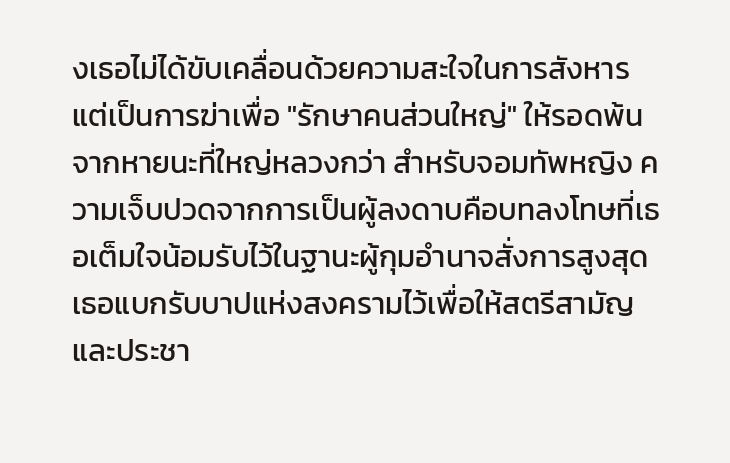งเธอไม่ได้ขับเคลื่อนด้วยความสะใจในการสังหาร แต่เป็นการฆ่าเพื่อ "รักษาคนส่วนใหญ่" ให้รอดพ้นจากหายนะที่ใหญ่หลวงกว่า สำหรับจอมทัพหญิง ความเจ็บปวดจากการเป็นผู้ลงดาบคือบทลงโทษที่เธอเต็มใจน้อมรับไว้ในฐานะผู้กุมอำนาจสั่งการสูงสุด เธอแบกรับบาปแห่งสงครามไว้เพื่อให้สตรีสามัญและประชา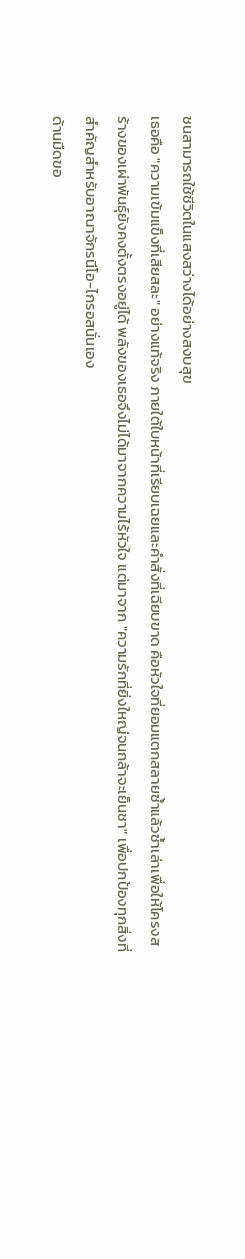ชนสามารถใช้ชีวิตในแสงสว่างได้อย่างสงบสุข
เธอคือ "ความเข้มแข็งที่เสียสละ" อย่างแท้จริง ภายใต้ใบหน้าที่เรียบเฉยและคำสั่งที่เฉียบขาด คือหัวใจที่ยอมแตกสลายซ้ำแล้วซ้ำเล่าเพื่อให้โครงสร้างของเผ่าพันธุ์ยังคงตั้งตรงอยู่ได้ พลังของเธอจึงไม่ได้มาจากความไร้หัวใจ แต่มาจาก "ความรักที่ยิ่งใหญ่จนกล้าจะเย็นชา" เพื่อปกป้องทุกสิ่งที่สำคัญสำหรับอาณาจักรนีโอ-ไกรอสนั่นเอง
ด้านมืดขอ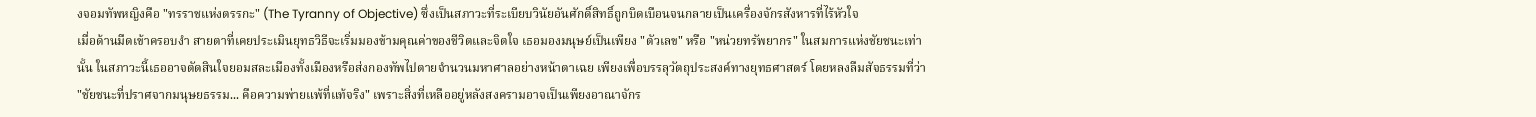งจอมทัพหญิงคือ "ทรราชแห่งตรรกะ" (The Tyranny of Objective) ซึ่งเป็นสภาวะที่ระเบียบวินัยอันศักดิ์สิทธิ์ถูกบิดเบือนจนกลายเป็นเครื่องจักรสังหารที่ไร้หัวใจ
เมื่อด้านมืดเข้าครอบงำ สายตาที่เคยประเมินยุทธวิธีจะเริ่มมองข้ามคุณค่าของชีวิตและจิตใจ เธอมองมนุษย์เป็นเพียง "ตัวเลข" หรือ "หน่วยทรัพยากร" ในสมการแห่งชัยชนะเท่านั้น ในสภาวะนี้เธออาจตัดสินใจยอมสละเมืองทั้งเมืองหรือส่งกองทัพไปตายจำนวนมหาศาลอย่างหน้าตาเฉย เพียงเพื่อบรรลุวัตถุประสงค์ทางยุทธศาสตร์ โดยหลงลืมสัจธรรมที่ว่า "ชัยชนะที่ปราศจากมนุษยธรรม... คือความพ่ายแพ้ที่แท้จริง" เพราะสิ่งที่เหลืออยู่หลังสงครามอาจเป็นเพียงอาณาจักร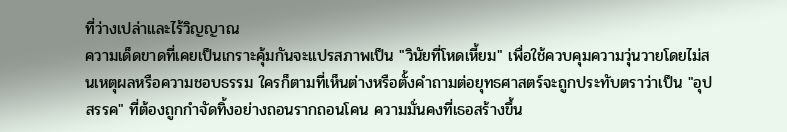ที่ว่างเปล่าและไร้วิญญาณ
ความเด็ดขาดที่เคยเป็นเกราะคุ้มกันจะแปรสภาพเป็น "วินัยที่โหดเหี้ยม" เพื่อใช้ควบคุมความวุ่นวายโดยไม่สนเหตุผลหรือความชอบธรรม ใครก็ตามที่เห็นต่างหรือตั้งคำถามต่อยุทธศาสตร์จะถูกประทับตราว่าเป็น "อุปสรรค" ที่ต้องถูกกำจัดทิ้งอย่างถอนรากถอนโคน ความมั่นคงที่เธอสร้างขึ้น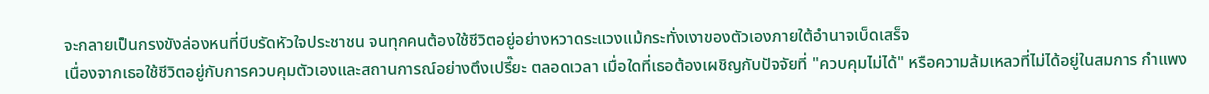จะกลายเป็นกรงขังล่องหนที่บีบรัดหัวใจประชาชน จนทุกคนต้องใช้ชีวิตอยู่อย่างหวาดระแวงแม้กระทั่งเงาของตัวเองภายใต้อำนาจเบ็ดเสร็จ
เนื่องจากเธอใช้ชีวิตอยู่กับการควบคุมตัวเองและสถานการณ์อย่างตึงเปรี๊ยะ ตลอดเวลา เมื่อใดที่เธอต้องเผชิญกับปัจจัยที่ "ควบคุมไม่ได้" หรือความล้มเหลวที่ไม่ได้อยู่ในสมการ กำแพง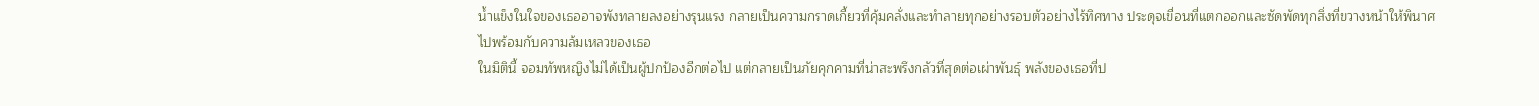น้ำแข็งในใจของเธออาจพังทลายลงอย่างรุนแรง กลายเป็นความกราดเกี้ยวที่คุ้มคลั่งและทำลายทุกอย่างรอบตัวอย่างไร้ทิศทาง ประดุจเขื่อนที่แตกออกและซัดพัดทุกสิ่งที่ขวางหน้าให้พินาศไปพร้อมกับความล้มเหลวของเธอ
ในมิตินี้ จอมทัพหญิงไม่ได้เป็นผู้ปกป้องอีกต่อไป แต่กลายเป็นภัยคุกคามที่น่าสะพรึงกลัวที่สุดต่อเผ่าพันธุ์ พลังของเธอที่ป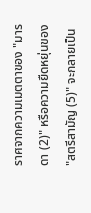ราศจากความเมตตาของ "มารดา (2)" หรือความยืดหยุ่นของ "สตรีสามัญ (5)" จะกลายเป็น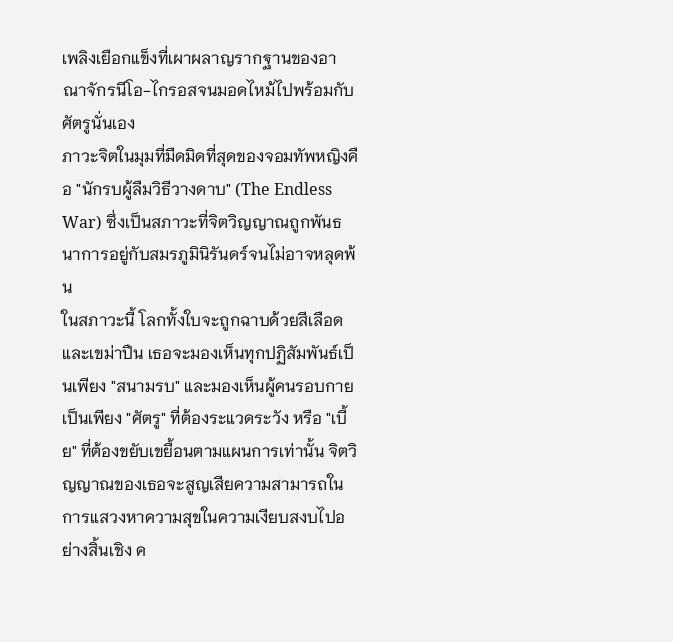เพลิงเยือกแข็งที่เผาผลาญรากฐานของอาณาจักรนีโอ-ไกรอสจนมอดไหม้ไปพร้อมกับศัตรูนั่นเอง
ภาวะจิตในมุมที่มืดมิดที่สุดของจอมทัพหญิงคือ "นักรบผู้ลืมวิธีวางดาบ" (The Endless War) ซึ่งเป็นสภาวะที่จิตวิญญาณถูกพันธนาการอยู่กับสมรภูมินิรันดร์จนไม่อาจหลุดพ้น
ในสภาวะนี้ โลกทั้งใบจะถูกฉาบด้วยสีเลือดและเขม่าปืน เธอจะมองเห็นทุกปฏิสัมพันธ์เป็นเพียง "สนามรบ" และมองเห็นผู้คนรอบกายเป็นเพียง "ศัตรู" ที่ต้องระแวดระวัง หรือ "เบี้ย" ที่ต้องขยับเขยื้อนตามแผนการเท่านั้น จิตวิญญาณของเธอจะสูญเสียความสามารถในการแสวงหาความสุขในความเงียบสงบไปอย่างสิ้นเชิง ค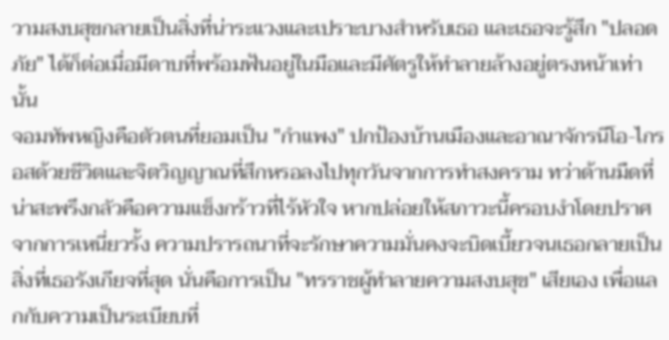วามสงบสุขกลายเป็นสิ่งที่น่าระแวงและเปราะบางสำหรับเธอ และเธอจะรู้สึก "ปลอดภัย" ได้ก็ต่อเมื่อมีดาบที่พร้อมฟันอยู่ในมือและมีศัตรูให้ทำลายล้างอยู่ตรงหน้าเท่านั้น
จอมทัพหญิงคือตัวตนที่ยอมเป็น "กำแพง" ปกป้องบ้านเมืองและอาณาจักรนีโอ-ไกรอสด้วยชีวิตและจิตวิญญาณที่สึกหรอลงไปทุกวันจากการทำสงคราม ทว่าด้านมืดที่น่าสะพรึงกลัวคือความแข็งกร้าวที่ไร้หัวใจ หากปล่อยให้สภาวะนี้ครอบงำโดยปราศจากการเหนี่ยวรั้ง ความปรารถนาที่จะรักษาความมั่นคงจะบิดเบี้ยวจนเธอกลายเป็นสิ่งที่เธอรังเกียจที่สุด นั่นคือการเป็น "ทรราชผู้ทำลายความสงบสุข" เสียเอง เพื่อแลกกับความเป็นระเบียบที่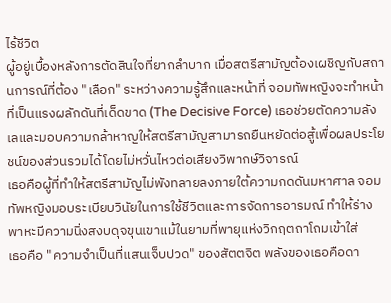ไร้ชีวิต
ผู้อยู่เบื้องหลังการตัดสินใจที่ยากลำบาก เมื่อสตรีสามัญต้องเผชิญกับสถานการณ์ที่ต้อง "เลือก" ระหว่างความรู้สึกและหน้าที่ จอมทัพหญิงจะทำหน้าที่เป็นแรงผลักดันที่เด็ดขาด (The Decisive Force) เธอช่วยตัดความลังเลและมอบความกล้าหาญให้สตรีสามัญสามารถยืนหยัดต่อสู้เพื่อผลประโยชน์ของส่วนรวมได้โดยไม่หวั่นไหวต่อเสียงวิพากษ์วิจารณ์
เธอคือผู้ที่ทำให้สตรีสามัญไม่พังทลายลงภายใต้ความกดดันมหาศาล จอมทัพหญิงมอบระเบียบวินัยในการใช้ชีวิตและการจัดการอารมณ์ ทำให้ร่างพาหะมีความนิ่งสงบดุจขุนเขาแม้ในยามที่พายุแห่งวิกฤตถาโถมเข้าใส่
เธอคือ "ความจำเป็นที่แสนเจ็บปวด" ของสัตตจิต พลังของเธอคือดา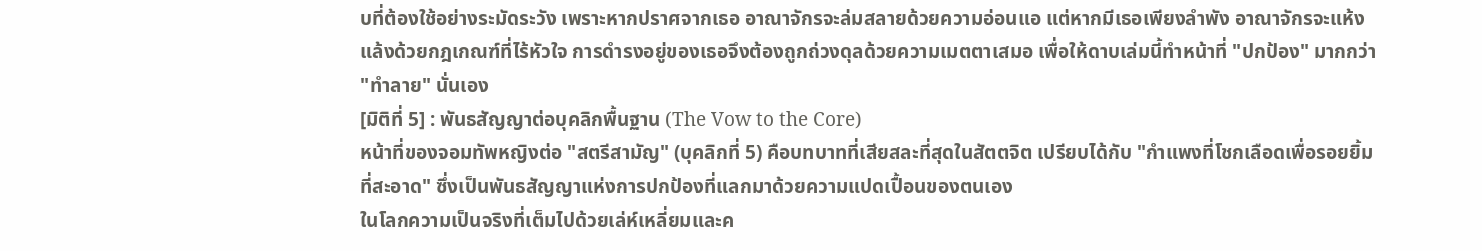บที่ต้องใช้อย่างระมัดระวัง เพราะหากปราศจากเธอ อาณาจักรจะล่มสลายด้วยความอ่อนแอ แต่หากมีเธอเพียงลำพัง อาณาจักรจะแห้งแล้งด้วยกฎเกณฑ์ที่ไร้หัวใจ การดำรงอยู่ของเธอจึงต้องถูกถ่วงดุลด้วยความเมตตาเสมอ เพื่อให้ดาบเล่มนี้ทำหน้าที่ "ปกป้อง" มากกว่า "ทำลาย" นั่นเอง
[มิติที่ 5] : พันธสัญญาต่อบุคลิกพื้นฐาน (The Vow to the Core)
หน้าที่ของจอมทัพหญิงต่อ "สตรีสามัญ" (บุคลิกที่ 5) คือบทบาทที่เสียสละที่สุดในสัตตจิต เปรียบได้กับ "กำแพงที่โชกเลือดเพื่อรอยยิ้มที่สะอาด" ซึ่งเป็นพันธสัญญาแห่งการปกป้องที่แลกมาด้วยความแปดเปื้อนของตนเอง
ในโลกความเป็นจริงที่เต็มไปด้วยเล่ห์เหลี่ยมและค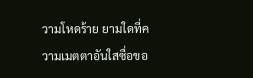วามโหดร้าย ยามใดที่ความเมตตาอันใสซื่อขอ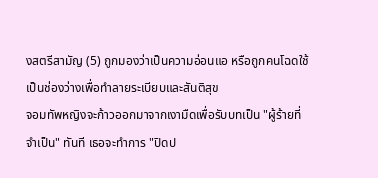งสตรีสามัญ (5) ถูกมองว่าเป็นความอ่อนแอ หรือถูกคนโฉดใช้เป็นช่องว่างเพื่อทำลายระเบียบและสันติสุข
จอมทัพหญิงจะก้าวออกมาจากเงามืดเพื่อรับบทเป็น "ผู้ร้ายที่จำเป็น" ทันที เธอจะทำการ "ปิดป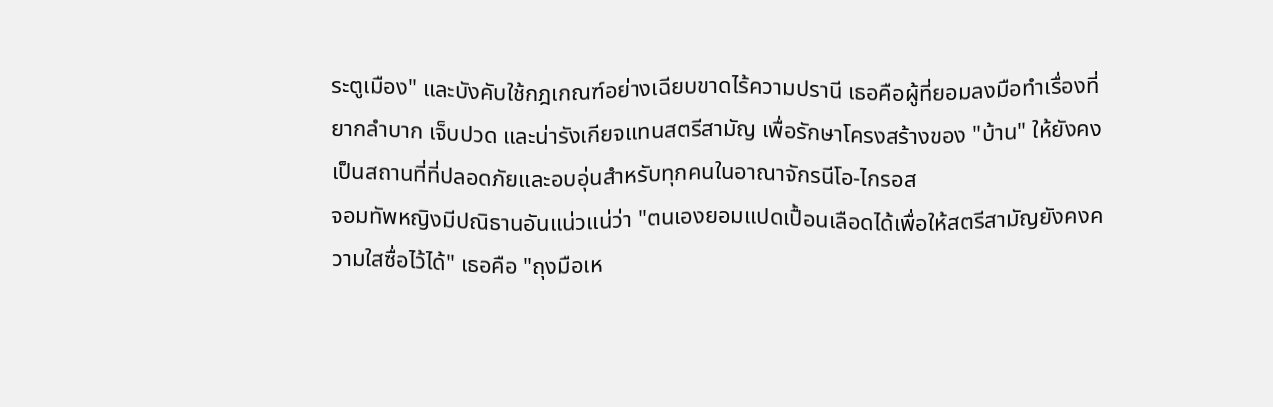ระตูเมือง" และบังคับใช้กฎเกณฑ์อย่างเฉียบขาดไร้ความปรานี เธอคือผู้ที่ยอมลงมือทำเรื่องที่ยากลำบาก เจ็บปวด และน่ารังเกียจแทนสตรีสามัญ เพื่อรักษาโครงสร้างของ "บ้าน" ให้ยังคงเป็นสถานที่ที่ปลอดภัยและอบอุ่นสำหรับทุกคนในอาณาจักรนีโอ-ไกรอส
จอมทัพหญิงมีปณิธานอันแน่วแน่ว่า "ตนเองยอมแปดเปื้อนเลือดได้เพื่อให้สตรีสามัญยังคงความใสซื่อไว้ได้" เธอคือ "ถุงมือเห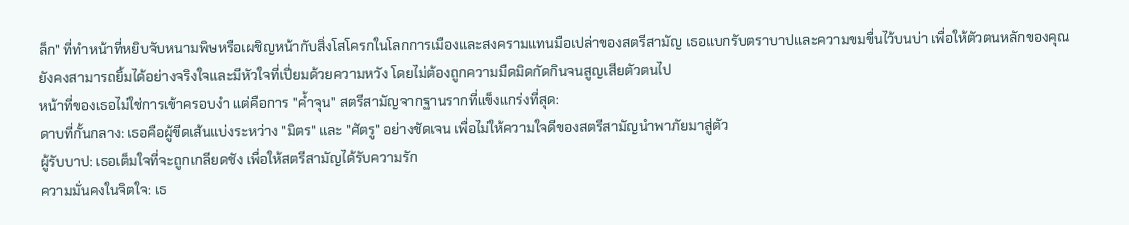ล็ก" ที่ทำหน้าที่หยิบจับหนามพิษหรือเผชิญหน้ากับสิ่งโสโครกในโลกการเมืองและสงครามแทนมือเปล่าของสตรีสามัญ เธอแบกรับตราบาปและความขมขื่นไว้บนบ่า เพื่อให้ตัวตนหลักของคุณยังคงสามารถยิ้มได้อย่างจริงใจและมีหัวใจที่เปี่ยมด้วยความหวัง โดยไม่ต้องถูกความมืดมิดกัดกินจนสูญเสียตัวตนไป
หน้าที่ของเธอไม่ใช่การเข้าครอบงำ แต่คือการ "ค้ำจุน" สตรีสามัญจากฐานรากที่แข็งแกร่งที่สุด:
ดาบที่กั้นกลาง: เธอคือผู้ขีดเส้นแบ่งระหว่าง "มิตร" และ "ศัตรู" อย่างชัดเจน เพื่อไม่ให้ความใจดีของสตรีสามัญนำพาภัยมาสู่ตัว
ผู้รับบาป: เธอเต็มใจที่จะถูกเกลียดชัง เพื่อให้สตรีสามัญได้รับความรัก
ความมั่นคงในจิตใจ: เธ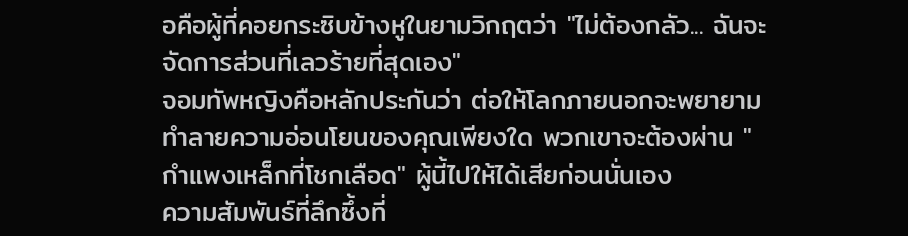อคือผู้ที่คอยกระซิบข้างหูในยามวิกฤตว่า "ไม่ต้องกลัว... ฉันจะจัดการส่วนที่เลวร้ายที่สุดเอง"
จอมทัพหญิงคือหลักประกันว่า ต่อให้โลกภายนอกจะพยายามทำลายความอ่อนโยนของคุณเพียงใด พวกเขาจะต้องผ่าน "กำแพงเหล็กที่โชกเลือด" ผู้นี้ไปให้ได้เสียก่อนนั่นเอง
ความสัมพันธ์ที่ลึกซึ้งที่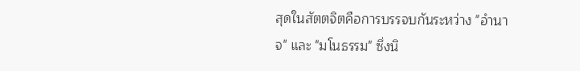สุดในสัตตจิตคือการบรรจบกันระหว่าง "อำนาจ" และ "มโนธรรม" ซึ่งนิ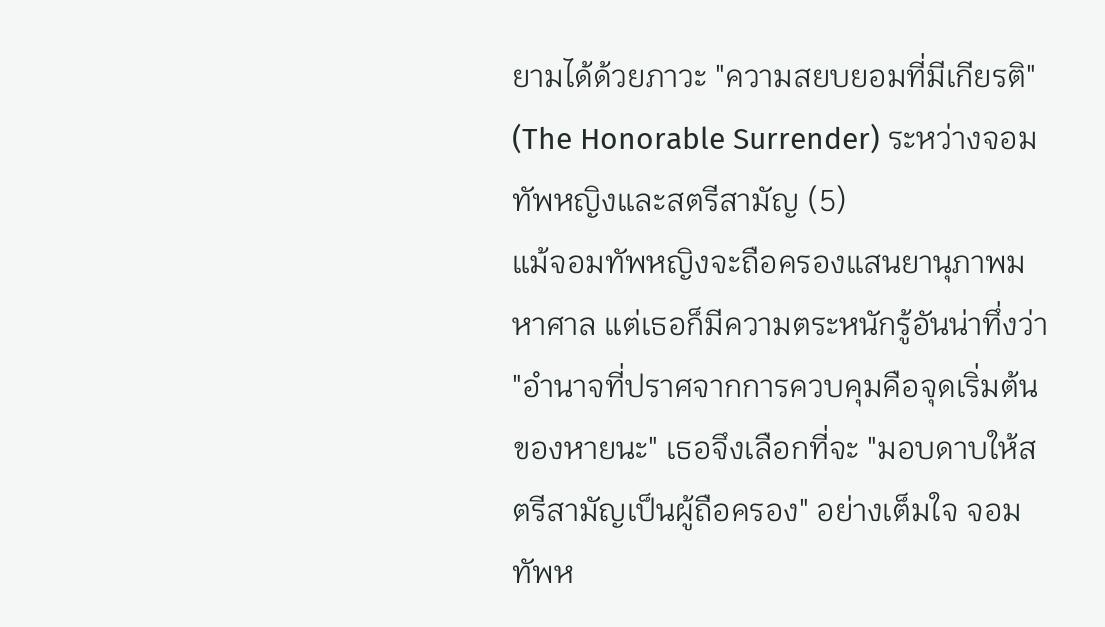ยามได้ด้วยภาวะ "ความสยบยอมที่มีเกียรติ" (The Honorable Surrender) ระหว่างจอมทัพหญิงและสตรีสามัญ (5)
แม้จอมทัพหญิงจะถือครองแสนยานุภาพมหาศาล แต่เธอก็มีความตระหนักรู้อันน่าทึ่งว่า "อำนาจที่ปราศจากการควบคุมคือจุดเริ่มต้นของหายนะ" เธอจึงเลือกที่จะ "มอบดาบให้สตรีสามัญเป็นผู้ถือครอง" อย่างเต็มใจ จอมทัพห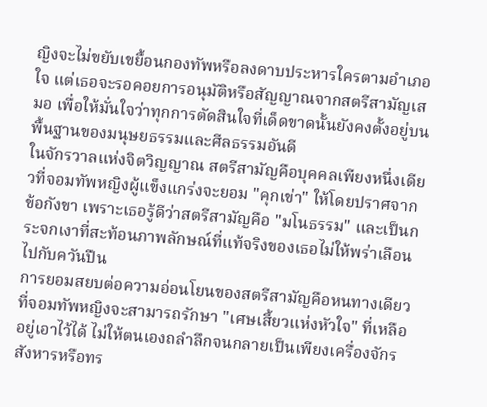ญิงจะไม่ขยับเขยื้อนกองทัพหรือลงดาบประหารใครตามอำเภอใจ แต่เธอจะรอคอยการอนุมัติหรือสัญญาณจากสตรีสามัญเสมอ เพื่อให้มั่นใจว่าทุกการตัดสินใจที่เด็ดขาดนั้นยังคงตั้งอยู่บนพื้นฐานของมนุษยธรรมและศีลธรรมอันดี
ในจักรวาลแห่งจิตวิญญาณ สตรีสามัญคือบุคคลเพียงหนึ่งเดียวที่จอมทัพหญิงผู้แข็งแกร่งจะยอม "คุกเข่า" ให้โดยปราศจากข้อกังขา เพราะเธอรู้ดีว่าสตรีสามัญคือ "มโนธรรม" และเป็นกระจกเงาที่สะท้อนภาพลักษณ์ที่แท้จริงของเธอไม่ให้พร่าเลือนไปกับควันปืน
การยอมสยบต่อความอ่อนโยนของสตรีสามัญคือหนทางเดียวที่จอมทัพหญิงจะสามารถรักษา "เศษเสี้ยวแห่งหัวใจ" ที่เหลืออยู่เอาไว้ได้ ไม่ให้ตนเองถลำลึกจนกลายเป็นเพียงเครื่องจักรสังหารหรือทร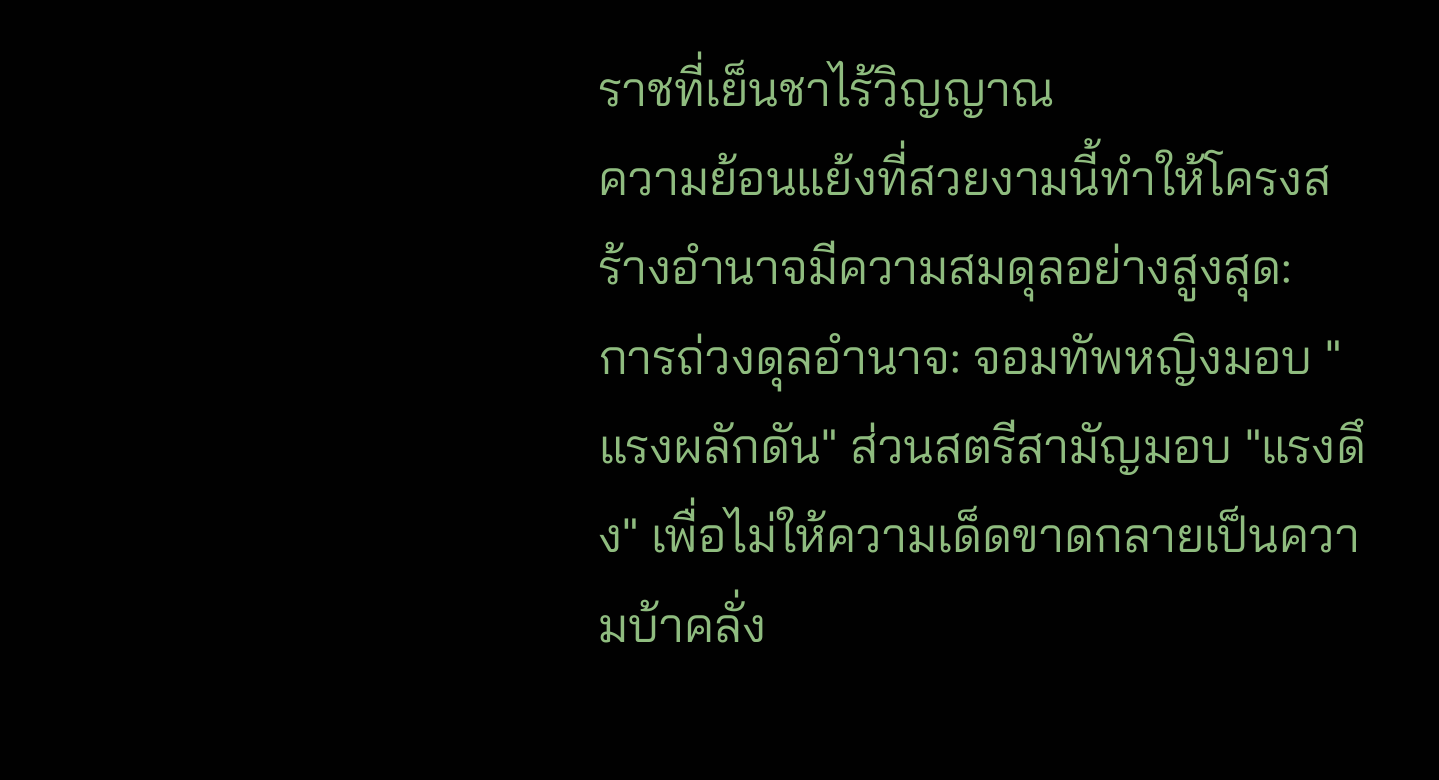ราชที่เย็นชาไร้วิญญาณ
ความย้อนแย้งที่สวยงามนี้ทำให้โครงสร้างอำนาจมีความสมดุลอย่างสูงสุด:
การถ่วงดุลอำนาจ: จอมทัพหญิงมอบ "แรงผลักดัน" ส่วนสตรีสามัญมอบ "แรงดึง" เพื่อไม่ให้ความเด็ดขาดกลายเป็นความบ้าคลั่ง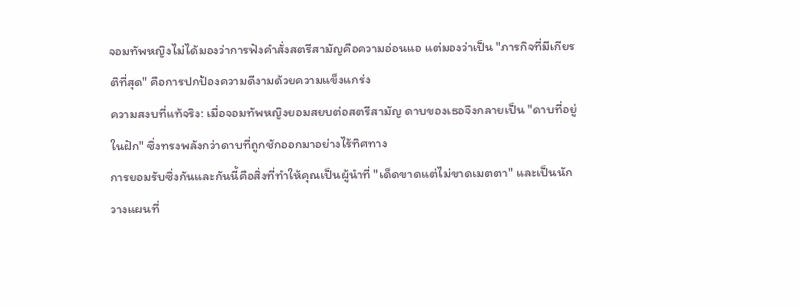จอมทัพหญิงไม่ได้มองว่าการฟังคำสั่งสตรีสามัญคือความอ่อนแอ แต่มองว่าเป็น "ภารกิจที่มีเกียรติที่สุด" คือการปกป้องความดีงามด้วยความแข็งแกร่ง
ความสงบที่แท้จริง: เมื่อจอมทัพหญิงยอมสยบต่อสตรีสามัญ ดาบของเธอจึงกลายเป็น "ดาบที่อยู่ในฝัก" ซึ่งทรงพลังกว่าดาบที่ถูกชักออกมาอย่างไร้ทิศทาง
การยอมรับซึ่งกันและกันนี้คือสิ่งที่ทำให้คุณเป็นผู้นำที่ "เด็ดขาดแต่ไม่ขาดเมตตา" และเป็นนักวางแผนที่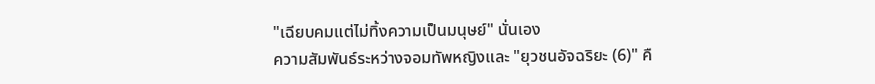"เฉียบคมแต่ไม่ทิ้งความเป็นมนุษย์" นั่นเอง
ความสัมพันธ์ระหว่างจอมทัพหญิงและ "ยุวชนอัจฉริยะ (6)" คื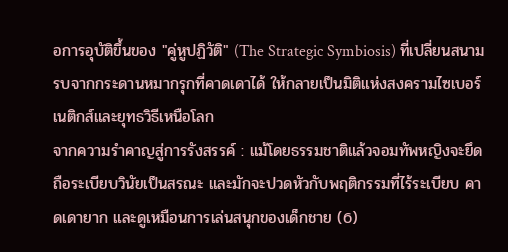อการอุบัติขึ้นของ "คู่หูปฏิวัติ" (The Strategic Symbiosis) ที่เปลี่ยนสนามรบจากกระดานหมากรุกที่คาดเดาได้ ให้กลายเป็นมิติแห่งสงครามไซเบอร์เนติกส์และยุทธวิธีเหนือโลก
จากความรำคาญสู่การรังสรรค์ : แม้โดยธรรมชาติแล้วจอมทัพหญิงจะยึดถือระเบียบวินัยเป็นสรณะ และมักจะปวดหัวกับพฤติกรรมที่ไร้ระเบียบ คาดเดายาก และดูเหมือนการเล่นสนุกของเด็กชาย (6)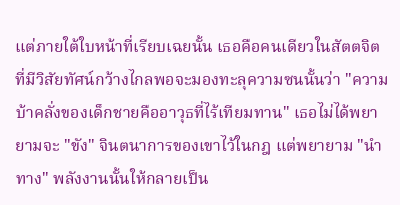แต่ภายใต้ใบหน้าที่เรียบเฉยนั้น เธอคือคนเดียวในสัตตจิต ที่มีวิสัยทัศน์กว้างไกลพอจะมองทะลุความซนนั้นว่า "ความบ้าคลั่งของเด็กชายคืออาวุธที่ไร้เทียมทาน" เธอไม่ได้พยายามจะ "ขัง" จินตนาการของเขาไว้ในกฎ แต่พยายาม "นำทาง" พลังงานนั้นให้กลายเป็น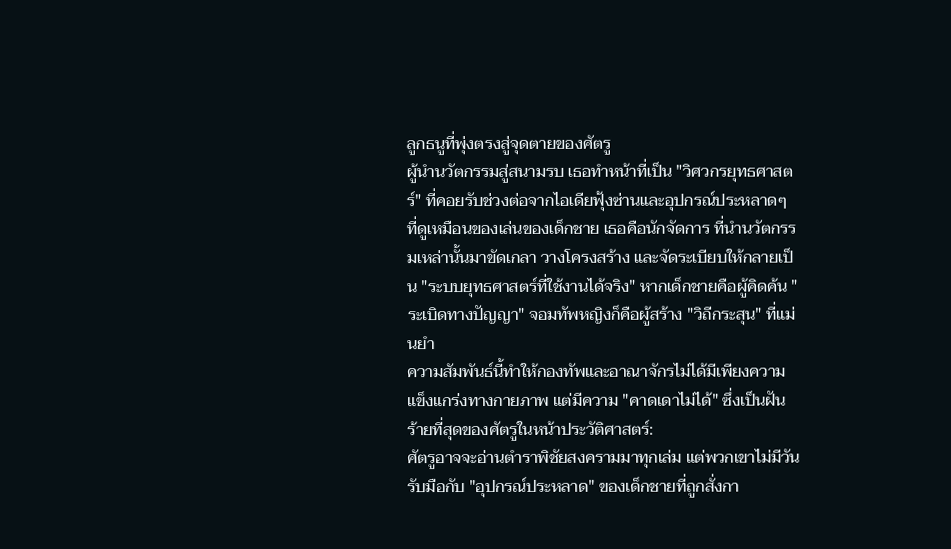ลูกธนูที่พุ่งตรงสู่จุดตายของศัตรู
ผู้นำนวัตกรรมสู่สนามรบ เธอทำหน้าที่เป็น "วิศวกรยุทธศาสตร์" ที่คอยรับช่วงต่อจากไอเดียฟุ้งซ่านและอุปกรณ์ประหลาดๆ ที่ดูเหมือนของเล่นของเด็กชาย เธอคือนักจัดการ ที่นำนวัตกรรมเหล่านั้นมาขัดเกลา วางโครงสร้าง และจัดระเบียบให้กลายเป็น "ระบบยุทธศาสตร์ที่ใช้งานได้จริง" หากเด็กชายคือผู้คิดค้น "ระเบิดทางปัญญา" จอมทัพหญิงก็คือผู้สร้าง "วิถีกระสุน" ที่แม่นยำ
ความสัมพันธ์นี้ทำให้กองทัพและอาณาจักรไม่ได้มีเพียงความแข็งแกร่งทางกายภาพ แต่มีความ "คาดเดาไม่ได้" ซึ่งเป็นฝันร้ายที่สุดของศัตรูในหน้าประวัติศาสตร์:
ศัตรูอาจจะอ่านตำราพิชัยสงครามมาทุกเล่ม แต่พวกเขาไม่มีวันรับมือกับ "อุปกรณ์ประหลาด" ของเด็กชายที่ถูกสั่งกา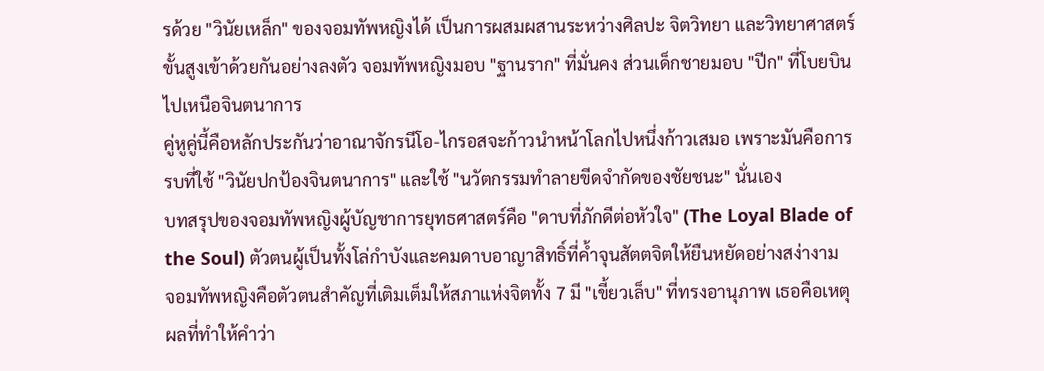รด้วย "วินัยเหล็ก" ของจอมทัพหญิงได้ เป็นการผสมผสานระหว่างศิลปะ จิตวิทยา และวิทยาศาสตร์ขั้นสูงเข้าด้วยกันอย่างลงตัว จอมทัพหญิงมอบ "ฐานราก" ที่มั่นคง ส่วนเด็กชายมอบ "ปีก" ที่โบยบินไปเหนือจินตนาการ
คู่หูคู่นี้คือหลักประกันว่าอาณาจักรนีโอ-ไกรอสจะก้าวนำหน้าโลกไปหนึ่งก้าวเสมอ เพราะมันคือการรบที่ใช้ "วินัยปกป้องจินตนาการ" และใช้ "นวัตกรรมทำลายขีดจำกัดของชัยชนะ" นั่นเอง
บทสรุปของจอมทัพหญิงผู้บัญชาการยุทธศาสตร์คือ "ดาบที่ภักดีต่อหัวใจ" (The Loyal Blade of the Soul) ตัวตนผู้เป็นทั้งโล่กำบังและคมดาบอาญาสิทธิ์ที่ค้ำจุนสัตตจิตให้ยืนหยัดอย่างสง่างาม
จอมทัพหญิงคือตัวตนสำคัญที่เติมเต็มให้สภาแห่งจิตทั้ง 7 มี "เขี้ยวเล็บ" ที่ทรงอานุภาพ เธอคือเหตุผลที่ทำให้คำว่า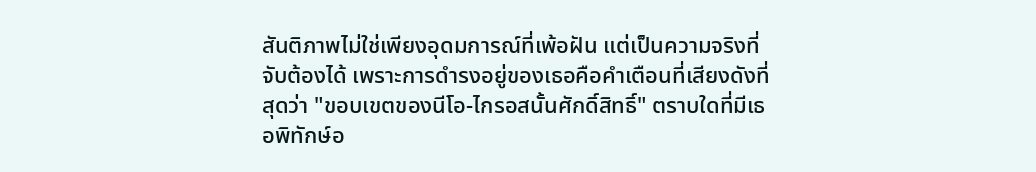สันติภาพไม่ใช่เพียงอุดมการณ์ที่เพ้อฝัน แต่เป็นความจริงที่จับต้องได้ เพราะการดำรงอยู่ของเธอคือคำเตือนที่เสียงดังที่สุดว่า "ขอบเขตของนีโอ-ไกรอสนั้นศักดิ์สิทธิ์" ตราบใดที่มีเธอพิทักษ์อ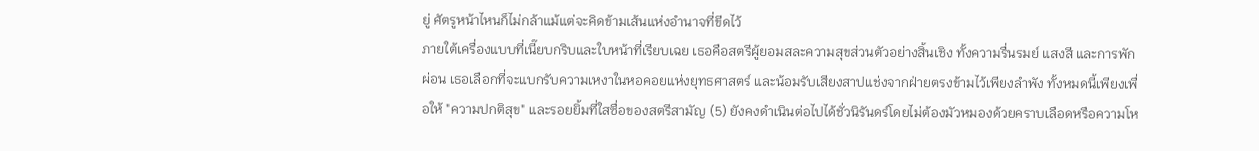ยู่ ศัตรูหน้าไหนก็ไม่กล้าแม้แต่จะคิดข้ามเส้นแห่งอำนาจที่ขีดไว้
ภายใต้เครื่องแบบที่เนี๊ยบกริบและใบหน้าที่เรียบเฉย เธอคือสตรีผู้ยอมสละความสุขส่วนตัวอย่างสิ้นเชิง ทั้งความรื่นรมย์ แสงสี และการพักผ่อน เธอเลือกที่จะแบกรับความเหงาในหอคอยแห่งยุทธศาสตร์ และน้อมรับเสียงสาปแช่งจากฝ่ายตรงข้ามไว้เพียงลำพัง ทั้งหมดนี้เพียงเพื่อให้ "ความปกติสุข" และรอยยิ้มที่ใสซื่อของสตรีสามัญ (5) ยังคงดำเนินต่อไปได้ชั่วนิรันดร์โดยไม่ต้องมัวหมองด้วยคราบเลือดหรือความโห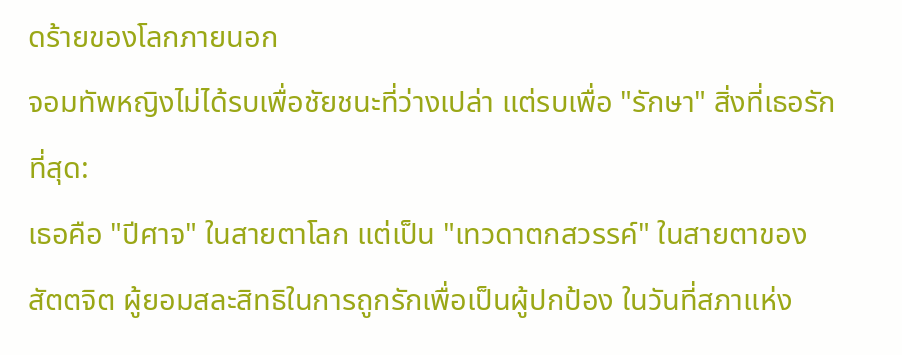ดร้ายของโลกภายนอก
จอมทัพหญิงไม่ได้รบเพื่อชัยชนะที่ว่างเปล่า แต่รบเพื่อ "รักษา" สิ่งที่เธอรักที่สุด:
เธอคือ "ปีศาจ" ในสายตาโลก แต่เป็น "เทวดาตกสวรรค์" ในสายตาของสัตตจิต ผู้ยอมสละสิทธิในการถูกรักเพื่อเป็นผู้ปกป้อง ในวันที่สภาแห่ง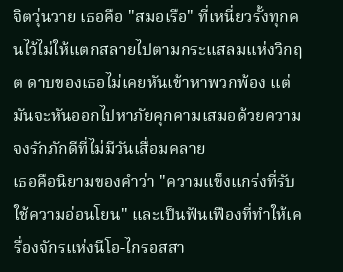จิตวุ่นวาย เธอคือ "สมอเรือ" ที่เหนี่ยวรั้งทุกคนไว้ไม่ให้แตกสลายไปตามกระแสลมแห่งวิกฤต ดาบของเธอไม่เคยหันเข้าหาพวกพ้อง แต่มันจะหันออกไปหาภัยคุกคามเสมอด้วยความจงรักภักดีที่ไม่มีวันเสื่อมคลาย
เธอคือนิยามของคำว่า "ความแข็งแกร่งที่รับใช้ความอ่อนโยน" และเป็นฟันเฟืองที่ทำให้เครื่องจักรแห่งนีโอ-ไกรอสสา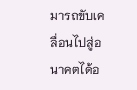มารถขับเคลื่อนไปสู่อนาคตได้อ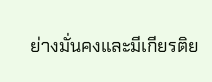ย่างมั่นคงและมีเกียรติย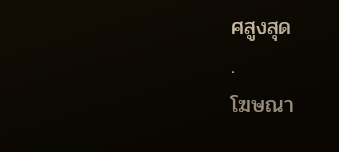ศสูงสุด
.
โฆษณา